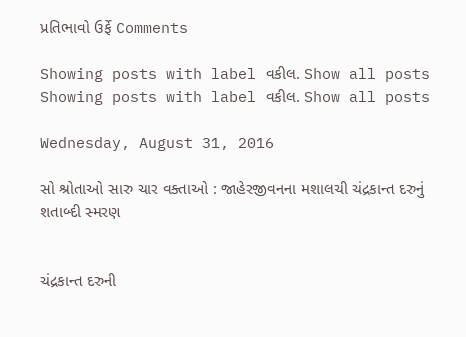પ્રતિભાવો ઉર્ફે Comments

Showing posts with label વકીલ. Show all posts
Showing posts with label વકીલ. Show all posts

Wednesday, August 31, 2016

સો શ્રોતાઓ સારુ ચાર વક્તાઓ : જાહેરજીવનના મશાલચી ચંદ્રકાન્ત દરુનું શતાબ્દી સ્મરણ


ચંદ્રકાન્ત દરુની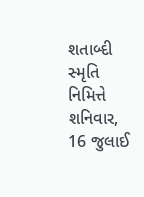શતાબ્દી સ્મૃતિ નિમિત્તે શનિવાર, 16 જુલાઈ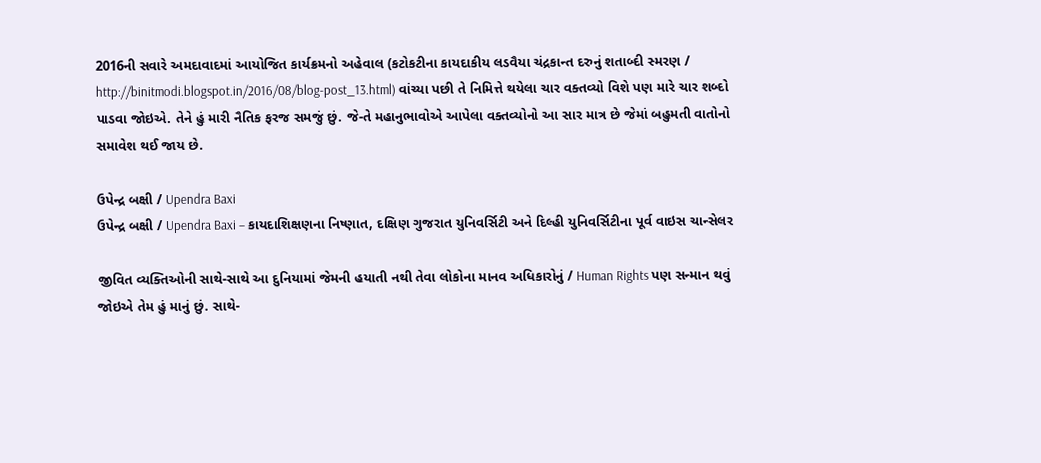2016ની સવારે અમદાવાદમાં આયોજિત કાર્યક્રમનો અહેવાલ (કટોકટીના કાયદાકીય લડવૈયા ચંદ્રકાન્ત દરુનું શતાબ્દી સ્મરણ / http://binitmodi.blogspot.in/2016/08/blog-post_13.html) વાંચ્યા પછી તે નિમિત્તે થયેલા ચાર વક્તવ્યો વિશે પણ મારે ચાર શબ્દો પાડવા જોઇએ. તેને હું મારી નૈતિક ફરજ સમજું છું. જે-તે મહાનુભાવોએ આપેલા વક્તવ્યોનો આ સાર માત્ર છે જેમાં બહુમતી વાતોનો સમાવેશ થઈ જાય છે.

ઉપેન્દ્ર બક્ષી / Upendra Baxi
ઉપેન્દ્ર બક્ષી / Upendra Baxi – કાયદાશિક્ષણના નિષ્ણાત, દક્ષિણ ગુજરાત યુનિવર્સિટી અને દિલ્હી યુનિવર્સિટીના પૂર્વ વાઇસ ચાન્સેલર

જીવિત વ્યક્તિઓની સાથે-સાથે આ દુનિયામાં જેમની હયાતી નથી તેવા લોકોના માનવ અધિકારોનું / Human Rights પણ સન્માન થવું જોઇએ તેમ હું માનું છું. સાથે-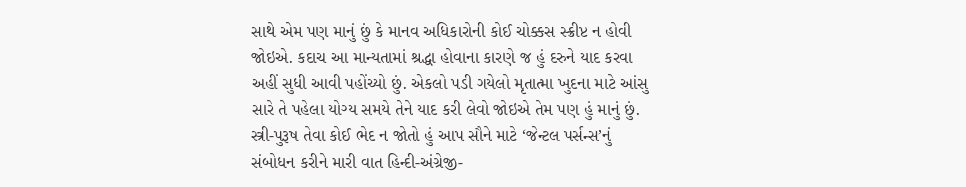સાથે એમ પણ માનું છું કે માનવ અધિકારોની કોઈ ચોક્કસ સ્ક્રીપ્ટ ન હોવી જોઇએ. કદાચ આ માન્યતામાં શ્રદ્ધા હોવાના કારણે જ હું દરુને યાદ કરવા અહીં સુધી આવી પહોંચ્યો છું. એકલો પડી ગયેલો મૃતાત્મા ખુદના માટે આંસુ સારે તે પહેલા યોગ્ય સમયે તેને યાદ કરી લેવો જોઇએ તેમ પણ હું માનું છું. સ્ત્રી-પુરૂષ તેવા કોઈ ભેદ ન જોતો હું આપ સૌને માટે ‘જેન્ટલ પર્સન્સ’નું સંબોધન કરીને મારી વાત હિન્દી-અંગ્રેજી-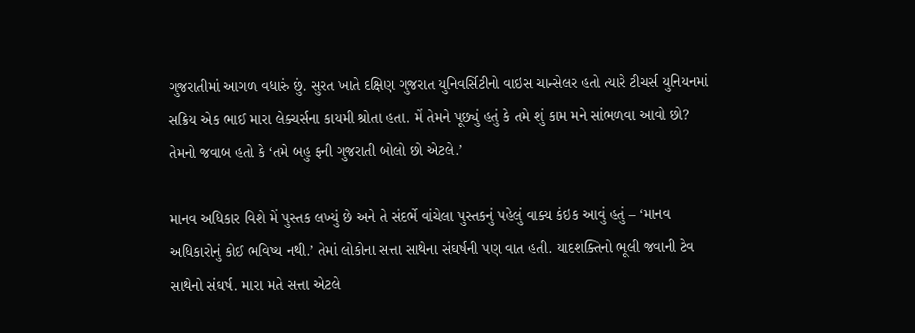ગુજરાતીમાં આગળ વધારું છું. સુરત ખાતે દક્ષિણ ગુજરાત યુનિવર્સિટીનો વાઇસ ચાન્સેલર હતો ત્યારે ટીચર્સ યુનિયનમાં સક્રિય એક ભાઈ મારા લેક્ચર્સના કાયમી શ્રોતા હતા. મેં તેમને પૂછ્યું હતું કે તમે શું કામ મને સાંભળવા આવો છો? તેમનો જવાબ હતો કે ‘તમે બહુ ફની ગુજરાતી બોલો છો એટલે.’

માનવ અધિકાર વિશે મેં પુસ્તક લખ્યું છે અને તે સંદર્ભે વાંચેલા પુસ્તકનું પહેલું વાક્ય કંઇક આવું હતું – ‘માનવ અધિકારોનું કોઈ ભવિષ્ય નથી.’ તેમાં લોકોના સત્તા સાથેના સંઘર્ષની પણ વાત હતી. યાદશક્તિનો ભૂલી જવાની ટેવ સાથેનો સંઘર્ષ. મારા મતે સત્તા એટલે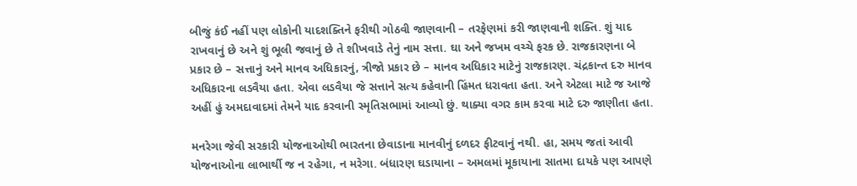બીજું કંઈ નહીં પણ લોકોની યાદશક્તિને ફરીથી ગોઠવી જાણવાની – તરફેણમાં કરી જાણવાની શક્તિ. શું યાદ રાખવાનું છે અને શું ભૂલી જવાનું છે તે શીખવાડે તેનું નામ સત્તા. ઘા અને જખમ વચ્ચે ફરક છે. રાજકારણના બે પ્રકાર છે – સત્તાનું અને માનવ અધિકારનું, ત્રીજો પ્રકાર છે – માનવ અધિકાર માટેનું રાજકારણ. ચંદ્રકાન્ત દરુ માનવ અધિકારના લડવૈયા હતા. એવા લડવૈયા જે સત્તાને સત્ય કહેવાની હિંમત ધરાવતા હતા. અને એટલા માટે જ આજે અહીં હું અમદાવાદમાં તેમને યાદ કરવાની સ્મૃતિસભામાં આવ્યો છું. થાક્યા વગર કામ કરવા માટે દરુ જાણીતા હતા.

મનરેગા જેવી સરકારી યોજનાઓથી ભારતના છેવાડાના માનવીનું દળદર ફીટવાનું નથી. હા, સમય જતાં આવી યોજનાઓના લાભાર્થી જ ન રહેગા, ન મરેગા. બંધારણ ઘડાયાના – અમલમાં મૂકાયાના સાતમા દાયકે પણ આપણે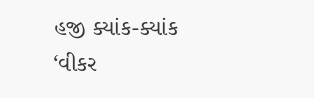હજી ક્યાંક-ક્યાંક ‘વીકર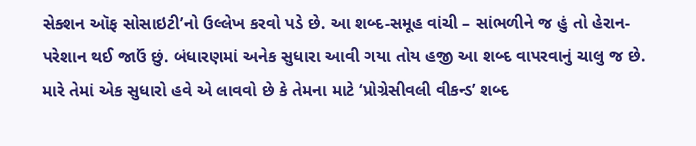સેક્શન ઑફ સોસાઇટી’નો ઉલ્લેખ કરવો પડે છે. આ શબ્દ-સમૂહ વાંચી – સાંભળીને જ હું તો હેરાન-પરેશાન થઈ જાઉં છું. બંધારણમાં અનેક સુધારા આવી ગયા તોય હજી આ શબ્દ વાપરવાનું ચાલુ જ છે. મારે તેમાં એક સુધારો હવે એ લાવવો છે કે તેમના માટે ‘પ્રોગ્રેસીવલી વીકન્ડ’ શબ્દ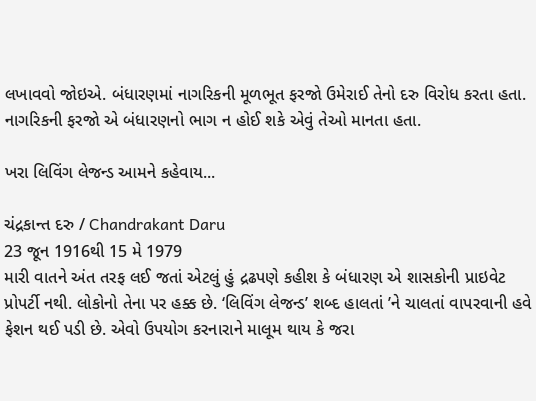લખાવવો જોઇએ. બંધારણમાં નાગરિકની મૂળભૂત ફરજો ઉમેરાઈ તેનો દરુ વિરોધ કરતા હતા. નાગરિકની ફરજો એ બંધારણનો ભાગ ન હોઈ શકે એવું તેઓ માનતા હતા.

ખરા લિવિંગ લેજન્ડ આમને કહેવાય...

ચંદ્રકાન્ત દરુ / Chandrakant Daru
23 જૂન 1916થી 15 મે 1979
મારી વાતને અંત તરફ લઈ જતાં એટલું હું દ્રઢપણે કહીશ કે બંધારણ એ શાસકોની પ્રાઇવેટ પ્રોપર્ટી નથી. લોકોનો તેના પર હક્ક છે. ‘લિવિંગ લેજન્ડ’ શબ્દ હાલતાં ’ને ચાલતાં વાપરવાની હવે ફેશન થઈ પડી છે. એવો ઉપયોગ કરનારાને માલૂમ થાય કે જરા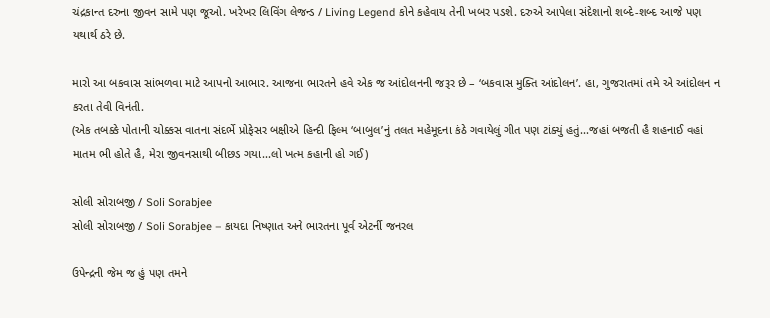ચંદ્રકાન્ત દરુના જીવન સામે પણ જૂઓ. ખરેખર લિવિંગ લેજન્ડ / Living Legend કોને કહેવાય તેની ખબર પડશે. દરુએ આપેલા સંદેશાનો શબ્દે-શબ્દ આજે પણ યથાર્થ ઠરે છે.

મારો આ બકવાસ સાંભળવા માટે આપનો આભાર. આજના ભારતને હવે એક જ આંદોલનની જરૂર છે – ‘બકવાસ મુક્તિ આંદોલન’. હા, ગુજરાતમાં તમે એ આંદોલન ન કરતા તેવી વિનંતી.
(એક તબક્કે પોતાની ચોક્કસ વાતના સંદર્ભે પ્રોફેસર બક્ષીએ હિન્દી ફિલ્મ ‘બાબુલ’નું તલત મહેમૂદના કંઠે ગવાયેલું ગીત પણ ટાંક્યું હતું...જહાં બજતી હૈ શહનાઈ વહાં માતમ ભી હોતે હૈ, મેરા જીવનસાથી બીછડ ગયા...લો ખત્મ કહાની હો ગઈ)

સોલી સોરાબજી / Soli Sorabjee
સોલી સોરાબજી / Soli Sorabjee – કાયદા નિષ્ણાત અને ભારતના પૂર્વ એટર્ની જનરલ

ઉપેન્દ્રની જેમ જ હું પણ તમને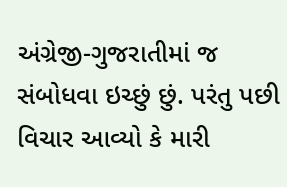અંગ્રેજી-ગુજરાતીમાં જ સંબોધવા ઇચ્છું છું. પરંતુ પછી વિચાર આવ્યો કે મારી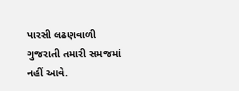પારસી લઢણવાળી ગુજરાતી તમારી સમજમાં નહીં આવે.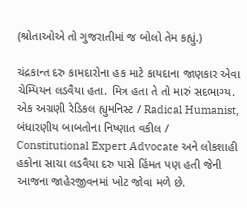(શ્રોતાઓએ તો ગુજરાતીમાં જ બોલો તેમ કહ્યું.)

ચંદ્રકાન્ત દરુ કામદારોના હક માટે કાયદાના જાણકાર એવા ચેમ્પિયન લડવૈયા હતા. મિત્ર હતા તે તો મારું સદભાગ્ય. એક અગ્રણી રેડિકલ હ્યુમનિસ્ટ / Radical Humanist, બંધારણીય બાબતોના નિષ્ણાત વકીલ / Constitutional Expert Advocate અને લોકશાહી હકોના સાચા લડવૈયા દરુ પાસે હિંમત પણ હતી જેની આજના જાહેરજીવનમાં ખોટ જોવા મળે છે.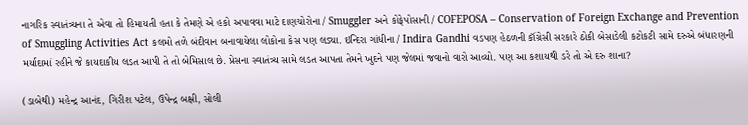નાગરિક સ્વાતંત્ર્યના તે એવા તો હિમાયતી હતા કે તેમણે એ હકો અપાવવા માટે દાણચોરોના / Smuggler અને કોફેપોસાની / COFEPOSA – Conservation of Foreign Exchange and Prevention of Smuggling Activities Act કલમો તળે બંદીવાન બનાવાયેલા લોકોના કેસ પણ લડ્યા. ઇન્દિરા ગાંધીના / Indira Gandhi વડપણ હેઠળની કૉંગ્રેસી સરકારે ઠોકી બેસાડેલી કટોકટી સામે દરુએ બંધારણની મર્યાદામાં રહીને જે કાયદાકીય લડત આપી તે તો બેમિસાલ છે. પ્રેસના સ્વાતંત્ર્ય સામે લડત આપતા તેમને ખુદને પણ જેલમાં જવાનો વારો આવ્યો. પણ આ કશાયથી ડરે તો એ દરુ શાના?

(ડાબેથી) મહેન્દ્ર આનંદ, ગિરીશ પટેલ, ઉપેન્દ્ર બક્ષી, સોલી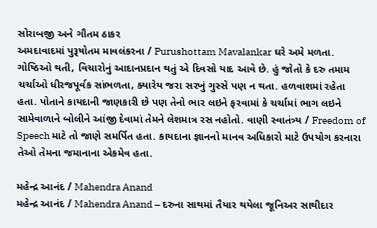સોરાબજી અને ગૌતમ ઠાકર
અમદાવાદમાં પુરૂષોતમ માવલંકરના / Purushottam Mavalankar ઘરે અમે મળતા. ગોષ્ઠિઓ થતી, વિચારોનું આદાનપ્રદાન થતું એ દિવસો યાદ આવે છે. હું જોતો કે દરુ તમામ ચર્ચાઓ ધીરજપૂર્વક સાંભળતા, ક્યારેય જરા સરખું ગુસ્સે પણ ન થતા. હળવાશમાં રહેતા હતા. પોતાને કાયદાની જાણકારી છે પણ તેનો ભાર લઇને ફરવામાં કે ચર્ચામાં ભાગ લઇને સામેવાળાને બોલીને આંજી દેવામાં તેમને લેશમાત્ર રસ નહોતો. વાણી સ્વાતંત્ર્ય / Freedom of Speech માટે તો જાણે સમર્પિત હતા. કાયદાના જ્ઞાનનો માનવ અધિકારો માટે ઉપયોગ કરનારા તેઓ તેમના જમાનાના એકમેવ હતા.

મહેન્દ્ર આનંદ / Mahendra Anand
મહેન્દ્ર આનંદ / Mahendra Anand – દરુના સાથમાં તૈયાર થયેલા જૂનિઅર સાથીદાર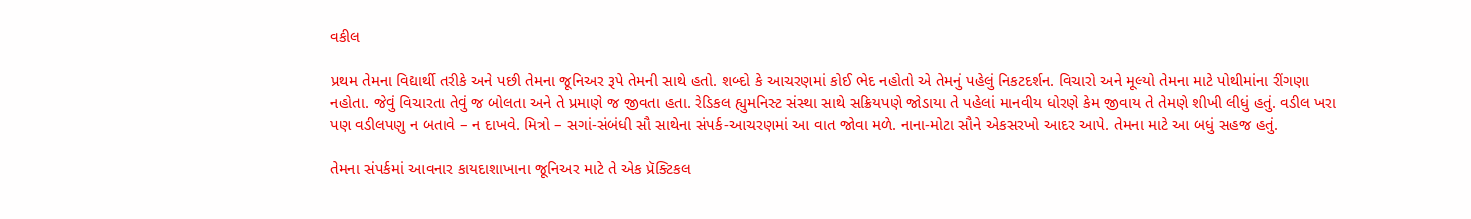વકીલ

પ્રથમ તેમના વિદ્યાર્થી તરીકે અને પછી તેમના જૂનિઅર રૂપે તેમની સાથે હતો. શબ્દો કે આચરણમાં કોઈ ભેદ નહોતો એ તેમનું પહેલું નિકટદર્શન. વિચારો અને મૂલ્યો તેમના માટે પોથીમાંના રીંગણા નહોતા. જેવું વિચારતા તેવું જ બોલતા અને તે પ્રમાણે જ જીવતા હતા. રેડિકલ હ્યુમનિસ્ટ સંસ્થા સાથે સક્રિયપણે જોડાયા તે પહેલાં માનવીય ધોરણે કેમ જીવાય તે તેમણે શીખી લીધું હતું. વડીલ ખરા પણ વડીલપણુ ન બતાવે – ન દાખવે. મિત્રો – સગાં-સંબંધી સૌ સાથેના સંપર્ક-આચરણમાં આ વાત જોવા મળે. નાના-મોટા સૌને એકસરખો આદર આપે. તેમના માટે આ બધું સહજ હતું.

તેમના સંપર્કમાં આવનાર કાયદાશાખાના જૂનિઅર માટે તે એક પ્રૅક્ટિકલ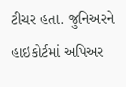ટીચર હતા. જુનિઅરને હાઇકોર્ટમાં અપિઅર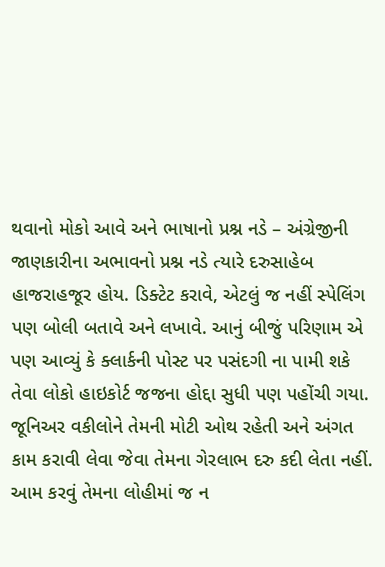થવાનો મોકો આવે અને ભાષાનો પ્રશ્ન નડે – અંગ્રેજીની જાણકારીના અભાવનો પ્રશ્ન નડે ત્યારે દરુસાહેબ હાજરાહજૂર હોય. ડિક્ટેટ કરાવે, એટલું જ નહીં સ્પેલિંગ પણ બોલી બતાવે અને લખાવે. આનું બીજું પરિણામ એ પણ આવ્યું કે ક્લાર્કની પોસ્ટ પર પસંદગી ના પામી શકે તેવા લોકો હાઇકોર્ટ જજના હોદ્દા સુધી પણ પહોંચી ગયા. જૂનિઅર વકીલોને તેમની મોટી ઓથ રહેતી અને અંગત કામ કરાવી લેવા જેવા તેમના ગેરલાભ દરુ કદી લેતા નહીં. આમ કરવું તેમના લોહીમાં જ ન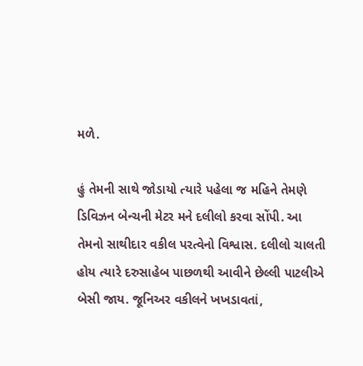મળે.

હું તેમની સાથે જોડાયો ત્યારે પહેલા જ મહિને તેમણે ડિવિઝન બેન્ચની મેટર મને દલીલો કરવા સોંપી. આ તેમનો સાથીદાર વકીલ પરત્વેનો વિશ્વાસ. દલીલો ચાલતી હોય ત્યારે દરુસાહેબ પાછળથી આવીને છેલ્લી પાટલીએ બેસી જાય. જૂનિઅર વકીલને ખખડાવતાં,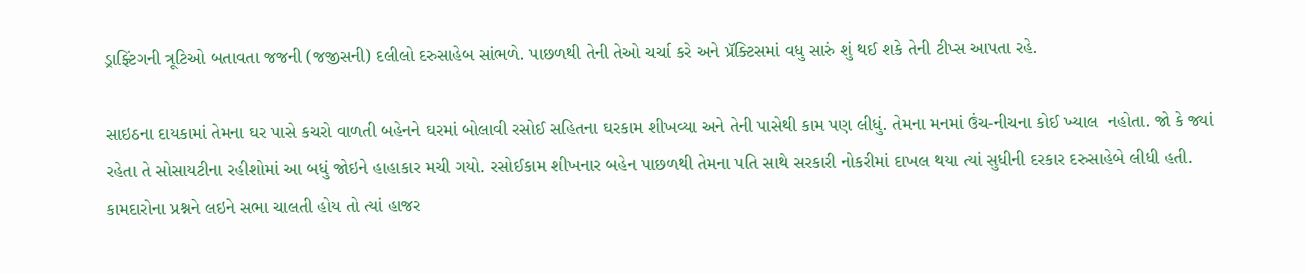ડ્રાફ્ટિંગની ત્રૂટિઓ બતાવતા જજની (જજીસની) દલીલો દરુસાહેબ સાંભળે. પાછળથી તેની તેઓ ચર્ચા કરે અને પ્રૅક્ટિસમાં વધુ સારું શું થઈ શકે તેની ટીપ્સ આપતા રહે.

સાઇઠના દાયકામાં તેમના ઘર પાસે કચરો વાળતી બહેનને ઘરમાં બોલાવી રસોઈ સહિતના ઘરકામ શીખવ્યા અને તેની પાસેથી કામ પણ લીધું. તેમના મનમાં ઉંચ-નીચના કોઈ ખ્યાલ  નહોતા. જો કે જ્યાં રહેતા તે સોસાયટીના રહીશોમાં આ બધું જોઇને હાહાકાર મચી ગયો. રસોઈકામ શીખનાર બહેન પાછળથી તેમના પતિ સાથે સરકારી નોકરીમાં દાખલ થયા ત્યાં સુધીની દરકાર દરુસાહેબે લીધી હતી. કામદારોના પ્રશ્નને લઇને સભા ચાલતી હોય તો ત્યાં હાજર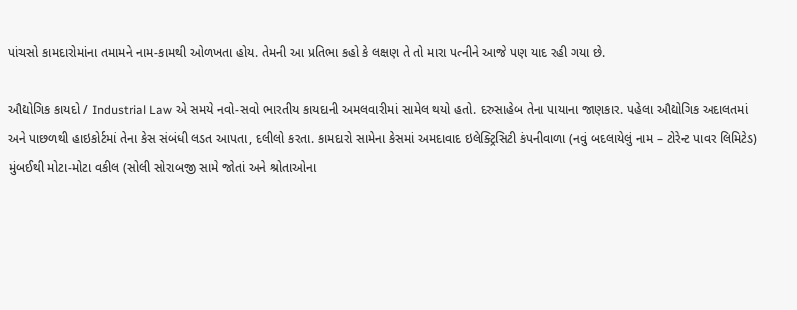પાંચસો કામદારોમાંના તમામને નામ-કામથી ઓળખતા હોય. તેમની આ પ્રતિભા કહો કે લક્ષણ તે તો મારા પત્નીને આજે પણ યાદ રહી ગયા છે.

ઔદ્યોગિક કાયદો / Industrial Law એ સમયે નવો-સવો ભારતીય કાયદાની અમલવારીમાં સામેલ થયો હતો. દરુસાહેબ તેના પાયાના જાણકાર. પહેલા ઔદ્યોગિક અદાલતમાં અને પાછળથી હાઇકોર્ટમાં તેના કેસ સંબંધી લડત આપતા, દલીલો કરતા. કામદારો સામેના કેસમાં અમદાવાદ ઇલેક્ટ્રિસિટી કંપનીવાળા (નવું બદલાયેલું નામ – ટોરેન્ટ પાવર લિમિટેડ) મુંબઈથી મોટા-મોટા વકીલ (સોલી સોરાબજી સામે જોતાં અને શ્રોતાઓના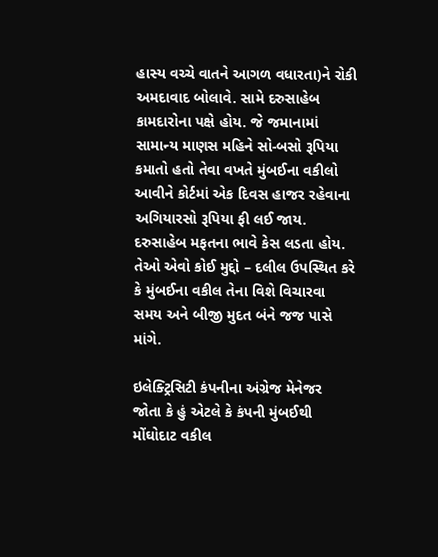હાસ્ય વચ્ચે વાતને આગળ વધારતા)ને રોકી અમદાવાદ બોલાવે. સામે દરુસાહેબ કામદારોના પક્ષે હોય. જે જમાનામાં સામાન્ય માણસ મહિને સો-બસો રૂપિયા કમાતો હતો તેવા વખતે મુંબઈના વકીલો આવીને કોર્ટમાં એક દિવસ હાજર રહેવાના અગિયારસો રૂપિયા ફી લઈ જાય. દરુસાહેબ મફતના ભાવે કેસ લડતા હોય. તેઓ એવો કોઈ મુદ્દો – દલીલ ઉપસ્થિત કરે કે મુંબઈના વકીલ તેના વિશે વિચારવા સમય અને બીજી મુદત બંને જજ પાસે માંગે.

ઇલેક્ટ્રિસિટી કંપનીના અંગ્રેજ મેનેજર જોતા કે હું એટલે કે કંપની મુંબઈથી મોંઘોદાટ વકીલ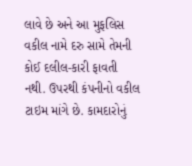લાવે છે અને આ મુફલિસ વકીલ નામે દરુ સામે તેમની કોઈ દલીલ-કારી ફાવતી નથી. ઉપરથી કંપનીનો વકીલ ટાઇમ માંગે છે. કામદારોનું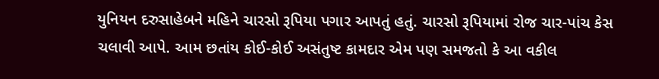યુનિયન દરુસાહેબને મહિને ચારસો રૂપિયા પગાર આપતું હતું. ચારસો રૂપિયામાં રોજ ચાર-પાંચ કેસ ચલાવી આપે. આમ છતાંય કોઈ-કોઈ અસંતુષ્ટ કામદાર એમ પણ સમજતો કે આ વકીલ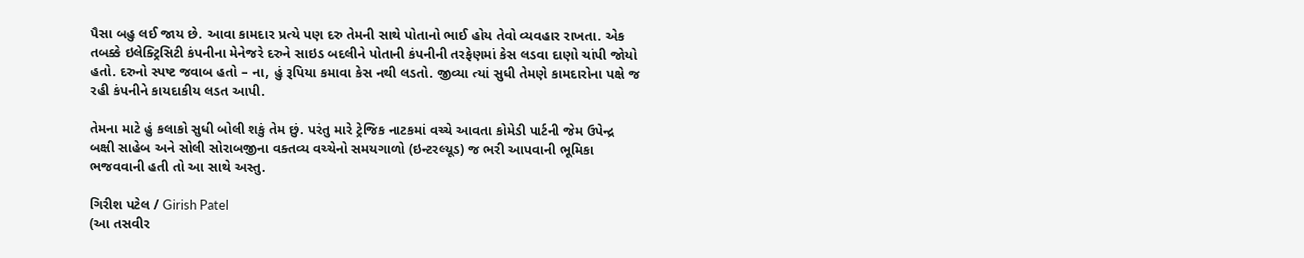પૈસા બહુ લઈ જાય છે. આવા કામદાર પ્રત્યે પણ દરુ તેમની સાથે પોતાનો ભાઈ હોય તેવો વ્યવહાર રાખતા. એક તબક્કે ઇલેક્ટ્રિસિટી કંપનીના મેનેજરે દરુને સાઇડ બદલીને પોતાની કંપનીની તરફેણમાં કેસ લડવા દાણો ચાંપી જોયો હતો. દરુનો સ્પષ્ટ જવાબ હતો – ના, હું રૂપિયા કમાવા કેસ નથી લડતો. જીવ્યા ત્યાં સુધી તેમણે કામદારોના પક્ષે જ રહી કંપનીને કાયદાકીય લડત આપી.

તેમના માટે હું કલાકો સુધી બોલી શકું તેમ છું. પરંતુ મારે ટ્રેજિક નાટકમાં વચ્ચે આવતા કોમેડી પાર્ટની જેમ ઉપેન્દ્ર બક્ષી સાહેબ અને સોલી સોરાબજીના વક્તવ્ય વચ્ચેનો સમયગાળો (ઇન્ટરલ્યૂડ) જ ભરી આપવાની ભૂમિકા ભજવવાની હતી તો આ સાથે અસ્તુ.

ગિરીશ પટેલ / Girish Patel
(આ તસવીર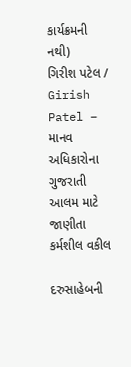કાર્યક્રમની નથી)
ગિરીશ પટેલ / Girish Patel – માનવ અધિકારોના ગુજરાતી આલમ માટે જાણીતા કર્મશીલ વકીલ

દરુસાહેબની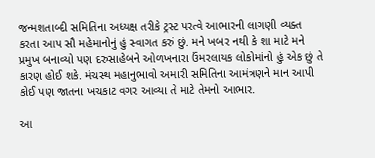જન્મશતાબ્દી સમિતિના અધ્યક્ષ તરીકે ટ્રસ્ટ પરત્વે આભારની લાગણી વ્યક્ત કરતા આપ સૌ મહેમાનોનું હું સ્વાગત કરું છું. મને ખબર નથી કે શા માટે મને પ્રમુખ બનાવ્યો પણ દરુસાહેબને ઓળખનારા ઉંમરલાયક લોકોમાંનો હું એક છું તે કારણ હોઈ શકે. મંચસ્થ મહાનુભાવો અમારી સમિતિના આમંત્રણને માન આપી કોઈ પણ જાતના ખચકાટ વગર આવ્યા તે માટે તેમનો આભાર.

આ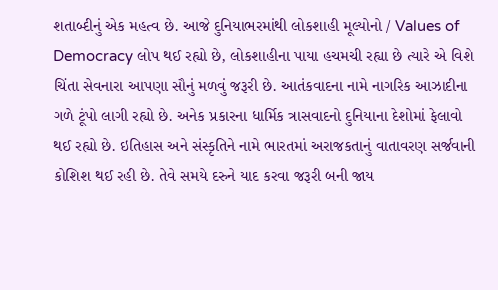શતાબ્દીનું એક મહત્વ છે. આજે દુનિયાભરમાંથી લોકશાહી મૂલ્યોનો / Values of Democracy લોપ થઈ રહ્યો છે, લોકશાહીના પાયા હચમચી રહ્યા છે ત્યારે એ વિશે ચિંતા સેવનારા આપણા સૌનું મળવું જરૂરી છે. આતંકવાદના નામે નાગરિક આઝાદીના ગળે ટૂંપો લાગી રહ્યો છે. અનેક પ્રકારના ધાર્મિક ત્રાસવાદનો દુનિયાના દેશોમાં ફેલાવો થઈ રહ્યો છે. ઇતિહાસ અને સંસ્કૃતિને નામે ભારતમાં અરાજકતાનું વાતાવરણ સર્જવાની કોશિશ થઈ રહી છે. તેવે સમયે દરુને યાદ કરવા જરૂરી બની જાય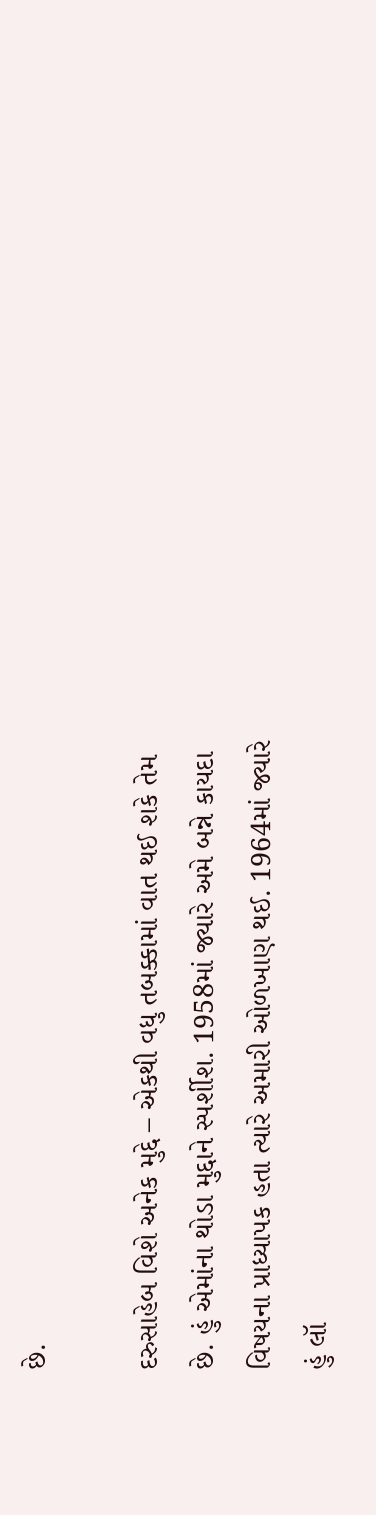છે.

દરુસાહેબ વિશે અનેક મુદ્દે – એકથી વધુ તબક્કામાં વાત થઈ શકે તેમ છે. હું એમાંના થોડા મુદ્દાને સ્પર્શીશ. 1958માં જ્યારે અમે બન્ને કાયદા વિષયના પ્રાધ્યાપક હતા ત્યારે અમારી ઓળખાણ થઈ. 1964માં જ્યારે હું લૉ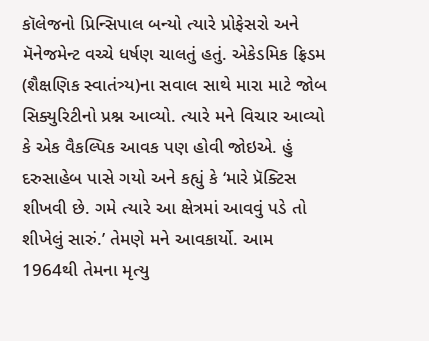કૉલેજનો પ્રિન્સિપાલ બન્યો ત્યારે પ્રોફેસરો અને મૅનેજમેન્ટ વચ્ચે ધર્ષણ ચાલતું હતું. એકેડમિક ફ્રિડમ (શૈક્ષણિક સ્વાતંત્ર્ય)ના સવાલ સાથે મારા માટે જોબ સિક્યુરિટીનો પ્રશ્ન આવ્યો. ત્યારે મને વિચાર આવ્યો કે એક વૈકલ્પિક આવક પણ હોવી જોઇએ. હું દરુસાહેબ પાસે ગયો અને કહ્યું કે ‘મારે પ્રૅક્ટિસ શીખવી છે. ગમે ત્યારે આ ક્ષેત્રમાં આવવું પડે તો શીખેલું સારું.’ તેમણે મને આવકાર્યો. આમ 1964થી તેમના મૃત્યુ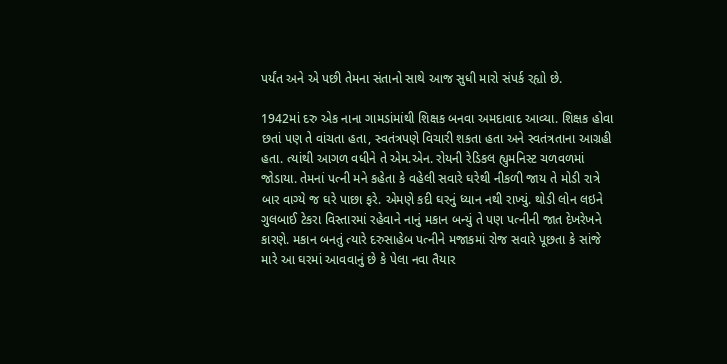પર્યંત અને એ પછી તેમના સંતાનો સાથે આજ સુધી મારો સંપર્ક રહ્યો છે.

1942માં દરુ એક નાના ગામડાંમાંથી શિક્ષક બનવા અમદાવાદ આવ્યા. શિક્ષક હોવા છતાં પણ તે વાંચતા હતા, સ્વતંત્રપણે વિચારી શકતા હતા અને સ્વતંત્રતાના આગ્રહી હતા. ત્યાંથી આગળ વધીને તે એમ.એન. રોયની રેડિકલ હ્યુમનિસ્ટ ચળવળમાં જોડાયા. તેમનાં પત્ની મને કહેતા કે વહેલી સવારે ઘરેથી નીકળી જાય તે મોડી રાત્રે બાર વાગ્યે જ ઘરે પાછા ફરે. એમણે કદી ઘરનું ધ્યાન નથી રાખ્યું. થોડી લોન લઇને ગુલબાઈ ટેકરા વિસ્તારમાં રહેવાને નાનું મકાન બન્યું તે પણ પત્નીની જાત દેખરેખને કારણે. મકાન બનતું ત્યારે દરુસાહેબ પત્નીને મજાકમાં રોજ સવારે પૂછતા કે સાંજે મારે આ ઘરમાં આવવાનું છે કે પેલા નવા તૈયાર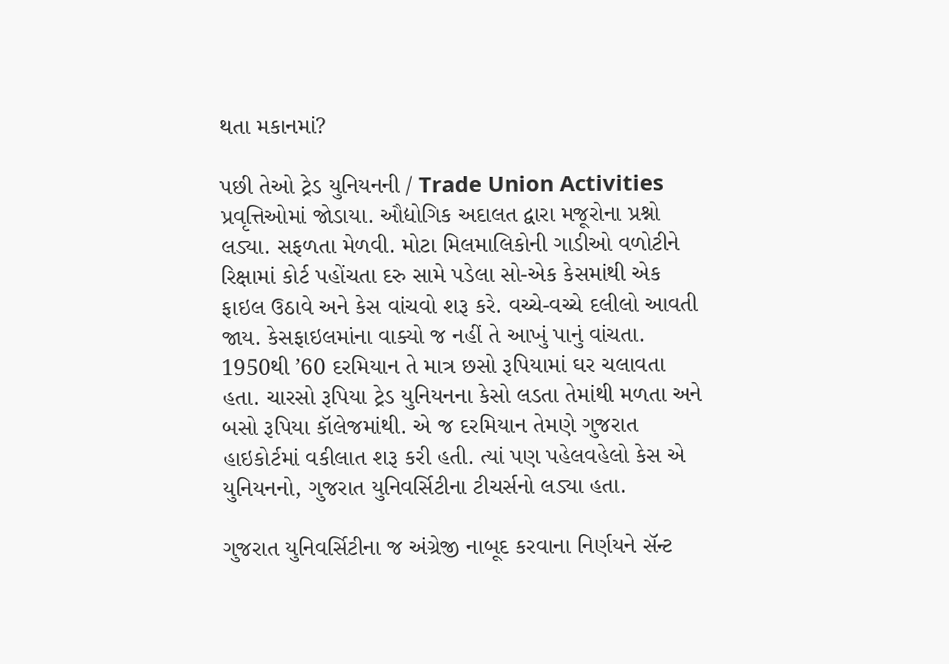થતા મકાનમાં?

પછી તેઓ ટ્રેડ યુનિયનની / Trade Union Activities પ્રવૃત્તિઓમાં જોડાયા. ઔદ્યોગિક અદાલત દ્વારા મજૂરોના પ્રશ્નો લડ્યા. સફળતા મેળવી. મોટા મિલમાલિકોની ગાડીઓ વળોટીને રિક્ષામાં કોર્ટ પહોંચતા દરુ સામે પડેલા સો-એક કેસમાંથી એક ફાઇલ ઉઠાવે અને કેસ વાંચવો શરૂ કરે. વચ્ચે-વચ્ચે દલીલો આવતી જાય. કેસફાઇલમાંના વાક્યો જ નહીં તે આખું પાનું વાંચતા. 1950થી ’60 દરમિયાન તે માત્ર છસો રૂપિયામાં ઘર ચલાવતા હતા. ચારસો રૂપિયા ટ્રેડ યુનિયનના કેસો લડતા તેમાંથી મળતા અને બસો રૂપિયા કૉલેજમાંથી. એ જ દરમિયાન તેમણે ગુજરાત હાઇકોર્ટમાં વકીલાત શરૂ કરી હતી. ત્યાં પણ પહેલવહેલો કેસ એ યુનિયનનો, ગુજરાત યુનિવર્સિટીના ટીચર્સનો લડ્યા હતા.

ગુજરાત યુનિવર્સિટીના જ અંગ્રેજી નાબૂદ કરવાના નિર્ણયને સૅન્ટ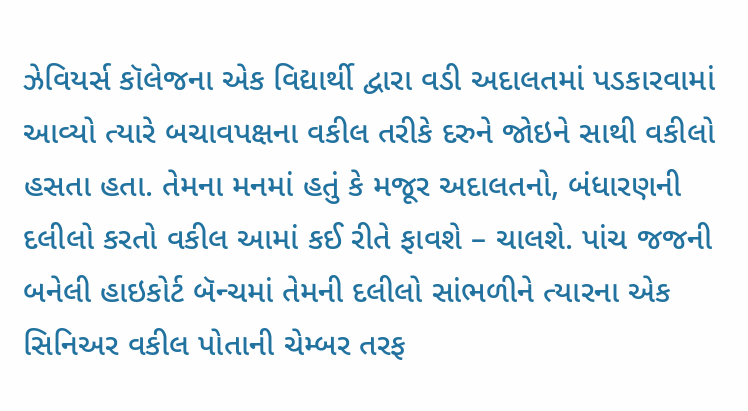ઝેવિયર્સ કૉલેજના એક વિદ્યાર્થી દ્વારા વડી અદાલતમાં પડકારવામાં આવ્યો ત્યારે બચાવપક્ષના વકીલ તરીકે દરુને જોઇને સાથી વકીલો હસતા હતા. તેમના મનમાં હતું કે મજૂર અદાલતનો, બંધારણની દલીલો કરતો વકીલ આમાં કઈ રીતે ફાવશે – ચાલશે. પાંચ જજની બનેલી હાઇકોર્ટ બૅન્ચમાં તેમની દલીલો સાંભળીને ત્યારના એક સિનિઅર વકીલ પોતાની ચેમ્બર તરફ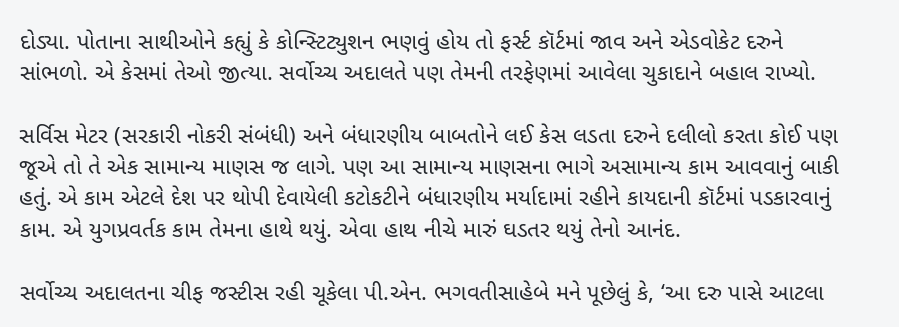દોડ્યા. પોતાના સાથીઓને કહ્યું કે કોન્સ્ટિટ્યુશન ભણવું હોય તો ફર્સ્ટ કૉર્ટમાં જાવ અને એડવોકેટ દરુને સાંભળો. એ કેસમાં તેઓ જીત્યા. સર્વોચ્ચ અદાલતે પણ તેમની તરફેણમાં આવેલા ચુકાદાને બહાલ રાખ્યો.

સર્વિસ મેટર (સરકારી નોકરી સંબંધી) અને બંધારણીય બાબતોને લઈ કેસ લડતા દરુને દલીલો કરતા કોઈ પણ જૂએ તો તે એક સામાન્ય માણસ જ લાગે. પણ આ સામાન્ય માણસના ભાગે અસામાન્ય કામ આવવાનું બાકી હતું. એ કામ એટલે દેશ પર થોપી દેવાયેલી કટોકટીને બંધારણીય મર્યાદામાં રહીને કાયદાની કૉર્ટમાં પડકારવાનું કામ. એ યુગપ્રવર્તક કામ તેમના હાથે થયું. એવા હાથ નીચે મારું ઘડતર થયું તેનો આનંદ.

સર્વોચ્ચ અદાલતના ચીફ જસ્ટીસ રહી ચૂકેલા પી.એન. ભગવતીસાહેબે મને પૂછેલું કે, ‘આ દરુ પાસે આટલા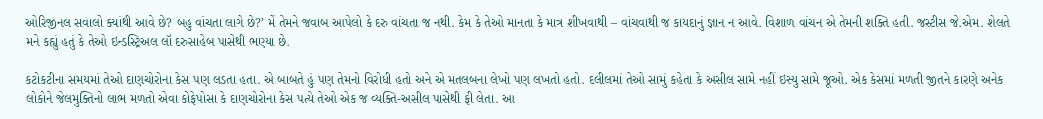ઓરિજીનલ સવાલો ક્યાંથી આવે છે? બહુ વાંચતા લાગે છે?’ મેં તેમને જવાબ આપેલો કે દરુ વાંચતા જ નથી. કેમ કે તેઓ માનતા કે માત્ર શીખવાથી – વાંચવાથી જ કાયદાનું જ્ઞાન ન આવે. વિશાળ વાંચન એ તેમની શક્તિ હતી. જસ્ટીસ જે.એમ. શેલતે મને કહ્યું હતું કે તેઓ ઇન્ડસ્ટ્રિઅલ લૉ દરુસાહેબ પાસેથી ભણ્યા છે.

કટોકટીના સમયમાં તેઓ દાણચોરોના કેસ પણ લડતા હતા. એ બાબતે હું પણ તેમનો વિરોધી હતો અને એ મતલબના લેખો પણ લખતો હતો. દલીલમાં તેઓ સામું કહેતા કે અસીલ સામે નહીં ઇસ્યુ સામે જૂઓ. એક કેસમાં મળતી જીતને કારણે અનેક લોકોને જેલમુક્તિનો લાભ મળતો એવા કોફેપોસા કે દાણચોરોના કેસ પત્યે તેઓ એક જ વ્યક્તિ-અસીલ પાસેથી ફી લેતા. આ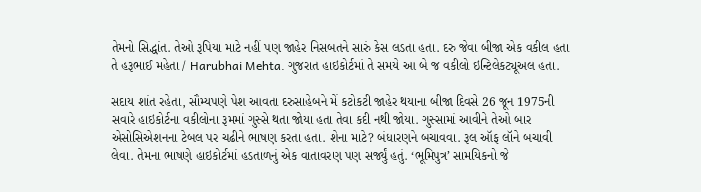તેમનો સિદ્ધાંત. તેઓ રૂપિયા માટે નહીં પણ જાહેર નિસબતને સારું કેસ લડતા હતા. દરુ જેવા બીજા એક વકીલ હતા તે હરૂભાઈ મહેતા / Harubhai Mehta. ગુજરાત હાઇકોર્ટમાં તે સમયે આ બે જ વકીલો ઇન્ટિલેકટ્યૂઅલ હતા.

સદાય શાંત રહેતા, સૌમ્યપણે પેશ આવતા દરુસાહેબને મેં કટોકટી જાહેર થયાના બીજા દિવસે 26 જૂન 1975ની સવારે હાઇકોર્ટના વકીલોના રૂમમાં ગુસ્સે થતા જોયા હતા તેવા કદી નથી જોયા. ગુસ્સામાં આવીને તેઓ બાર એસોસિએશનના ટેબલ પર ચઢીને ભાષણ કરતા હતા. શેના માટે? બંધારણને બચાવવા. રૂલ ઑફ લૉને બચાવી લેવા. તેમના ભાષણે હાઇકોર્ટમાં હડતાળનું એક વાતાવરણ પણ સર્જ્યું હતું. ‘ભૂમિપુત્ર’ સામયિકનો જે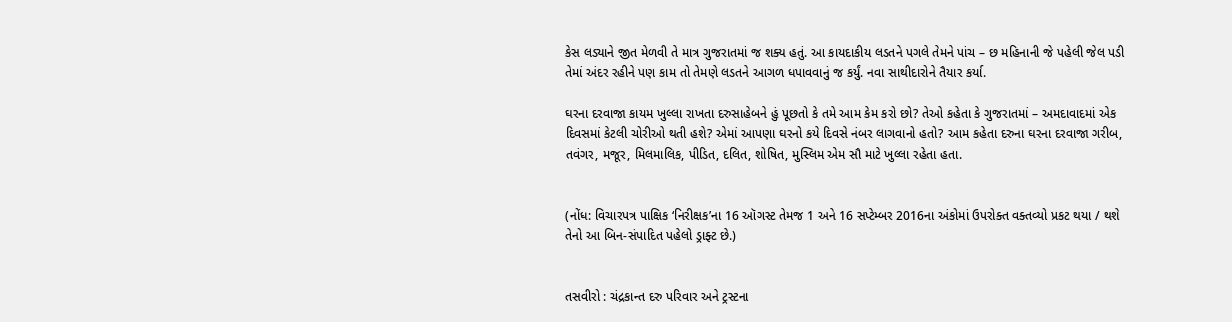કેસ લડ્યાને જીત મેળવી તે માત્ર ગુજરાતમાં જ શક્ય હતું. આ કાયદાકીય લડતને પગલે તેમને પાંચ – છ મહિનાની જે પહેલી જેલ પડી તેમાં અંદર રહીને પણ કામ તો તેમણે લડતને આગળ ધપાવવાનું જ કર્યું. નવા સાથીદારોને તૈયાર કર્યા.

ઘરના દરવાજા કાયમ ખુલ્લા રાખતા દરુસાહેબને હું પૂછતો કે તમે આમ કેમ કરો છો? તેઓ કહેતા કે ગુજરાતમાં – અમદાવાદમાં એક દિવસમાં કેટલી ચોરીઓ થતી હશે? એમાં આપણા ઘરનો કયે દિવસે નંબર લાગવાનો હતો? આમ કહેતા દરુના ઘરના દરવાજા ગરીબ, તવંગર, મજૂર, મિલમાલિક, પીડિત, દલિત, શોષિત, મુસ્લિમ એમ સૌ માટે ખુલ્લા રહેતા હતા.


(નોંધ: વિચારપત્ર પાક્ષિક ‘નિરીક્ષક’ના 16 ઑગસ્ટ તેમજ 1 અને 16 સપ્ટેમ્બર 2016ના અંકોમાં ઉપરોક્ત વક્તવ્યો પ્રકટ થયા / થશે તેનો આ બિન-સંપાદિત પહેલો ડ્રાફ્ટ છે.)


તસવીરો : ચંદ્રકાન્ત દરુ પરિવાર અને ટ્રસ્ટના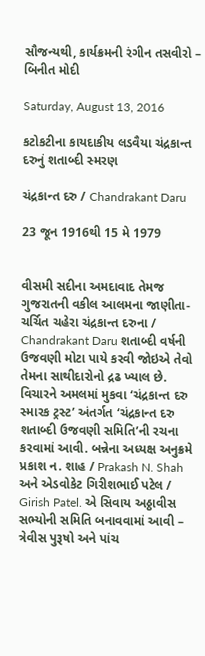સૌજન્યથી, કાર્યક્રમની રંગીન તસવીરો – બિનીત મોદી

Saturday, August 13, 2016

કટોકટીના કાયદાકીય લડવૈયા ચંદ્રકાન્ત દરુનું શતાબ્દી સ્મરણ

ચંદ્રકાન્ત દરુ / Chandrakant Daru

23 જૂન 1916થી 15 મે 1979


વીસમી સદીના અમદાવાદ તેમજ ગુજરાતની વકીલ આલમના જાણીતા-ચર્ચિત ચહેરા ચંદ્રકાન્ત દરુના / Chandrakant Daru શતાબ્દી વર્ષની ઉજવણી મોટા પાયે કરવી જોઇએ તેવો તેમના સાથીદારોનો દ્રઢ ખ્યાલ છે. વિચારને અમલમાં મુકવા ‘ચંદ્રકાન્ત દરુ સ્મારક ટ્રસ્ટ’ અંતર્ગત ‘ચંદ્રકાન્ત દરુ શતાબ્દી ઉજવણી સમિતિ’ની રચના કરવામાં આવી. બન્નેના અધ્યક્ષ અનુક્રમે પ્રકાશ ન. શાહ / Prakash N. Shah અને એડવોકેટ ગિરીશભાઈ પટેલ / Girish Patel. એ સિવાય અઠ્ઠાવીસ સભ્યોની સમિતિ બનાવવામાં આવી – ત્રેવીસ પુરૂષો અને પાંચ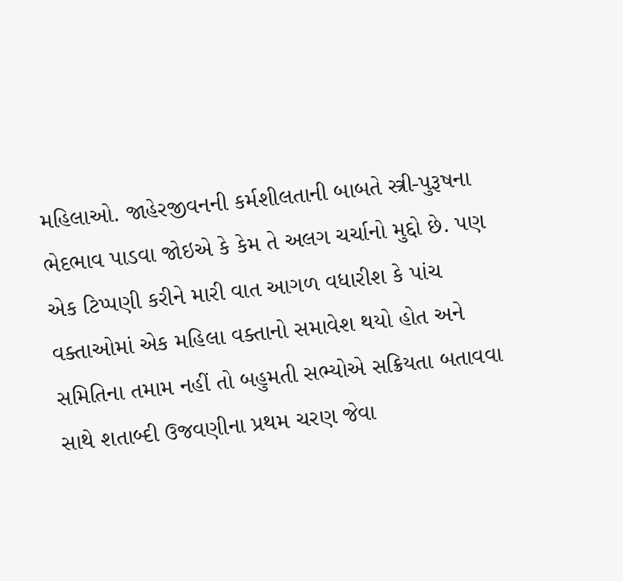મહિલાઓ. જાહેરજીવનની કર્મશીલતાની બાબતે સ્ત્રી-પુરૂષના ભેદભાવ પાડવા જોઇએ કે કેમ તે અલગ ચર્ચાનો મુદ્દો છે. પણ એક ટિપ્પણી કરીને મારી વાત આગળ વધારીશ કે પાંચ વક્તાઓમાં એક મહિલા વક્તાનો સમાવેશ થયો હોત અને સમિતિના તમામ નહીં તો બહુમતી સભ્યોએ સક્રિયતા બતાવવા સાથે શતાબ્દી ઉજવણીના પ્રથમ ચરણ જેવા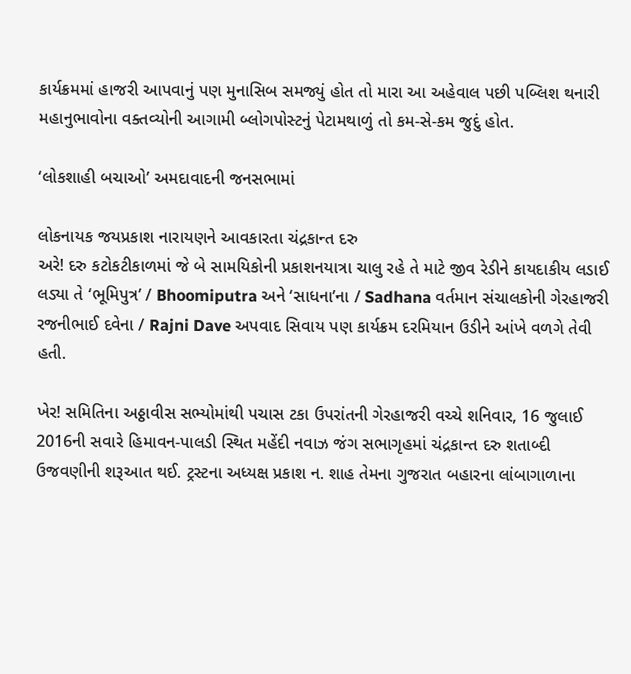કાર્યક્રમમાં હાજરી આપવાનું પણ મુનાસિબ સમજ્યું હોત તો મારા આ અહેવાલ પછી પબ્લિશ થનારી મહાનુભાવોના વક્તવ્યોની આગામી બ્લોગપોસ્ટનું પેટામથાળું તો કમ-સે-કમ જુદું હોત.

‘લોકશાહી બચાઓ’ અમદાવાદની જનસભામાં

લોકનાયક જયપ્રકાશ નારાયણને આવકારતા ચંદ્રકાન્ત દરુ
અરે! દરુ કટોકટીકાળમાં જે બે સામયિકોની પ્રકાશનયાત્રા ચાલુ રહે તે માટે જીવ રેડીને કાયદાકીય લડાઈ લડ્યા તે ‘ભૂમિપુત્ર’ / Bhoomiputra અને ‘સાધના’ના / Sadhana વર્તમાન સંચાલકોની ગેરહાજરી રજનીભાઈ દવેના / Rajni Dave અપવાદ સિવાય પણ કાર્યક્રમ દરમિયાન ઉડીને આંખે વળગે તેવી હતી.

ખેર! સમિતિના અઠ્ઠાવીસ સભ્યોમાંથી પચાસ ટકા ઉપરાંતની ગેરહાજરી વચ્ચે શનિવાર, 16 જુલાઈ 2016ની સવારે હિમાવન-પાલડી સ્થિત મહેંદી નવાઝ જંગ સભાગૃહમાં ચંદ્રકાન્ત દરુ શતાબ્દી ઉજવણીની શરૂઆત થઈ. ટ્રસ્ટના અધ્યક્ષ પ્રકાશ ન. શાહ તેમના ગુજરાત બહારના લાંબાગાળાના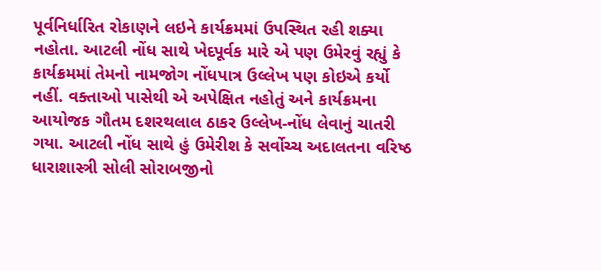પૂર્વનિર્ધારિત રોકાણને લઇને કાર્યક્રમમાં ઉપસ્થિત રહી શક્યા નહોતા. આટલી નોંધ સાથે ખેદપૂર્વક મારે એ પણ ઉમેરવું રહ્યું કે કાર્યક્રમમાં તેમનો નામજોગ નોંધપાત્ર ઉલ્લેખ પણ કોઇએ કર્યો નહીં. વક્તાઓ પાસેથી એ અપેક્ષિત નહોતું અને કાર્યક્રમના આયોજક ગૌતમ દશરથલાલ ઠાકર ઉલ્લેખ-નોંધ લેવાનું ચાતરી ગયા. આટલી નોંધ સાથે હું ઉમેરીશ કે સર્વોચ્ચ અદાલતના વરિષ્ઠ ધારાશાસ્ત્રી સોલી સોરાબજીનો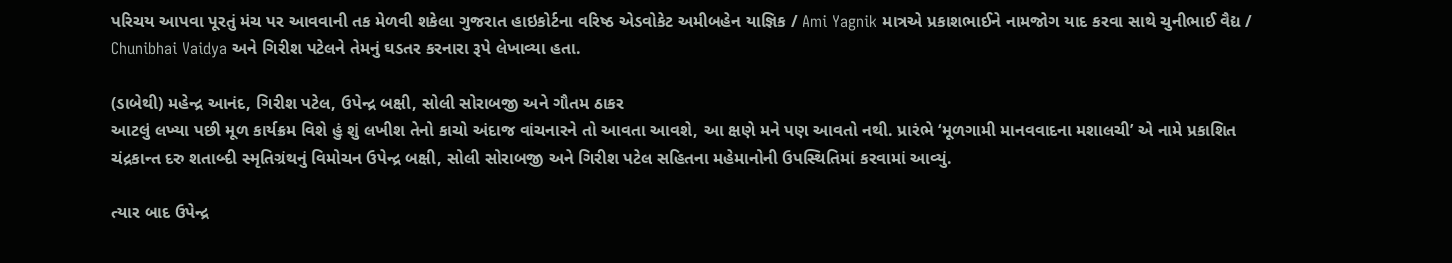પરિચય આપવા પૂરતું મંચ પર આવવાની તક મેળવી શકેલા ગુજરાત હાઇકોર્ટના વરિષ્ઠ એડવોકેટ અમીબહેન યાજ્ઞિક / Ami Yagnik માત્રએ પ્રકાશભાઈને નામજોગ યાદ કરવા સાથે ચુનીભાઈ વૈદ્ય / Chunibhai Vaidya અને ગિરીશ પટેલને તેમનું ઘડતર કરનારા રૂપે લેખાવ્યા હતા.

(ડાબેથી) મહેન્દ્ર આનંદ, ગિરીશ પટેલ, ઉપેન્દ્ર બક્ષી, સોલી સોરાબજી અને ગૌતમ ઠાકર
આટલું લખ્યા પછી મૂળ કાર્યક્રમ વિશે હું શું લખીશ તેનો કાચો અંદાજ વાંચનારને તો આવતા આવશે, આ ક્ષણે મને પણ આવતો નથી. પ્રારંભે ‘મૂળગામી માનવવાદના મશાલચી’ એ નામે પ્રકાશિત ચંદ્રકાન્ત દરુ શતાબ્દી સ્મૃતિગ્રંથનું વિમોચન ઉપેન્દ્ર બક્ષી, સોલી સોરાબજી અને ગિરીશ પટેલ સહિતના મહેમાનોની ઉપસ્થિતિમાં કરવામાં આવ્યું.

ત્યાર બાદ ઉપેન્દ્ર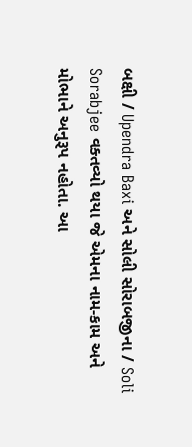બક્ષી / Upendra Baxi અને સોલી સોરાબજીના / Soli Sorabjee વક્તવ્યો થયા જે એમના નામ-કામ અને મોભાને અનુરૂપ નહોતા. આ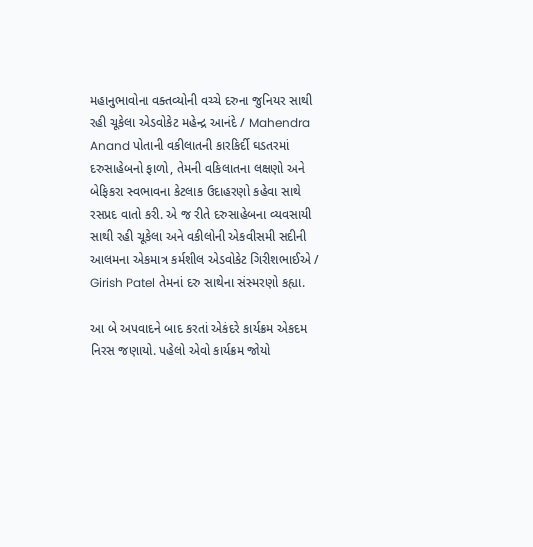મહાનુભાવોના વક્તવ્યોની વચ્ચે દરુના જુનિયર સાથી રહી ચૂકેલા એડવોકેટ મહેન્દ્ર આનંદે / Mahendra Anand પોતાની વકીલાતની કારકિર્દી ઘડતરમાં દરુસાહેબનો ફાળો, તેમની વકિલાતના લક્ષણો અને બેફિકરા સ્વભાવના કેટલાક ઉદાહરણો કહેવા સાથે રસપ્રદ વાતો કરી. એ જ રીતે દરુસાહેબના વ્યવસાયી સાથી રહી ચૂકેલા અને વકીલોની એકવીસમી સદીની આલમના એકમાત્ર કર્મશીલ એડવોકેટ ગિરીશભાઈએ / Girish Patel તેમનાં દરુ સાથેના સંસ્મરણો કહ્યા.

આ બે અપવાદને બાદ કરતાં એકંદરે કાર્યક્રમ એકદમ નિરસ જણાયો. પહેલો એવો કાર્યક્રમ જોયો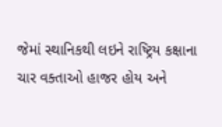જેમાં સ્થાનિકથી લઇને રાષ્ટ્રિય કક્ષાના ચાર વક્તાઓ હાજર હોય અને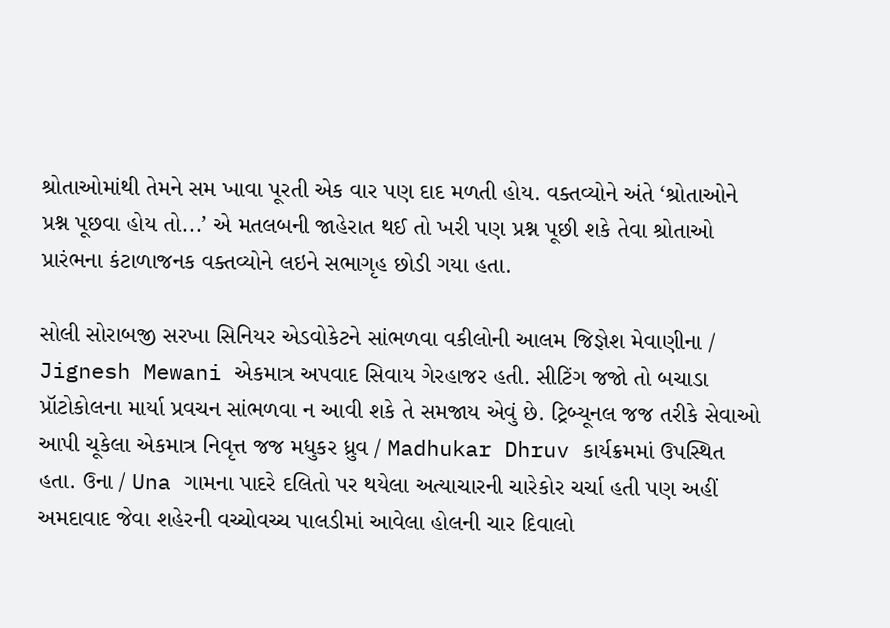શ્રોતાઓમાંથી તેમને સમ ખાવા પૂરતી એક વાર પણ દાદ મળતી હોય. વક્તવ્યોને અંતે ‘શ્રોતાઓને પ્રશ્ન પૂછવા હોય તો...’ એ મતલબની જાહેરાત થઈ તો ખરી પણ પ્રશ્ન પૂછી શકે તેવા શ્રોતાઓ પ્રારંભના કંટાળાજનક વક્તવ્યોને લઇને સભાગૃહ છોડી ગયા હતા.

સોલી સોરાબજી સરખા સિનિયર એડવોકેટને સાંભળવા વકીલોની આલમ જિજ્ઞેશ મેવાણીના / Jignesh Mewani એકમાત્ર અપવાદ સિવાય ગેરહાજર હતી. સીટિંગ જજો તો બચાડા પ્રૉટોકોલના માર્યા પ્રવચન સાંભળવા ન આવી શકે તે સમજાય એવું છે. ટ્રિબ્યૂનલ જજ તરીકે સેવાઓ આપી ચૂકેલા એકમાત્ર નિવૃત્ત જજ મધુકર ધ્રુવ / Madhukar Dhruv કાર્યક્રમમાં ઉપસ્થિત હતા. ઉના / Una ગામના પાદરે દલિતો પર થયેલા અત્યાચારની ચારેકોર ચર્ચા હતી પણ અહીં અમદાવાદ જેવા શહેરની વચ્ચોવચ્ચ પાલડીમાં આવેલા હોલની ચાર દિવાલો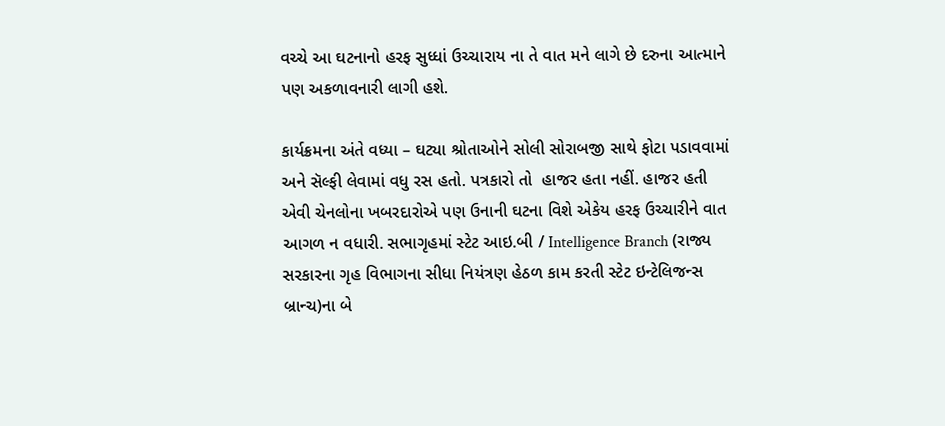વચ્ચે આ ઘટનાનો હરફ સુધ્ધાં ઉચ્ચારાય ના તે વાત મને લાગે છે દરુના આત્માને પણ અકળાવનારી લાગી હશે.

કાર્યક્રમના અંતે વધ્યા – ઘટ્યા શ્રોતાઓને સોલી સોરાબજી સાથે ફોટા પડાવવામાં અને સૅલ્ફી લેવામાં વધુ રસ હતો. પત્રકારો તો  હાજર હતા નહીં. હાજર હતી એવી ચેનલોના ખબરદારોએ પણ ઉનાની ઘટના વિશે એકેય હરફ ઉચ્ચારીને વાત આગળ ન વધારી. સભાગૃહમાં સ્ટેટ આઇ.બી / Intelligence Branch (રાજ્ય સરકારના ગૃહ વિભાગના સીધા નિયંત્રણ હેઠળ કામ કરતી સ્ટેટ ઇન્ટેલિજન્સ બ્રાન્ચ)ના બે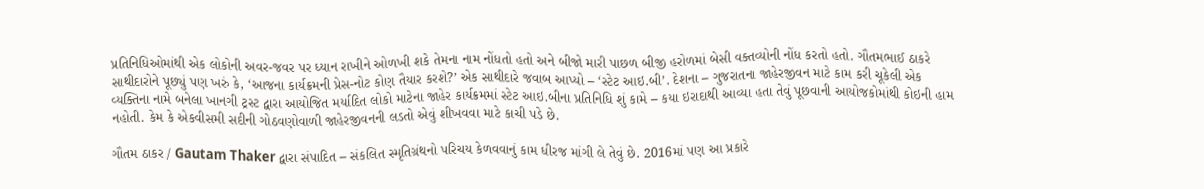પ્રતિનિધિઓમાંથી એક લોકોની અવર-જવર પર ધ્યાન રાખીને ઓળખી શકે તેમના નામ નોંધતો હતો અને બીજો મારી પાછળ બીજી હરોળમાં બેસી વક્તવ્યોની નોંધ કરતો હતો. ગૌતમભાઈ ઠાકરે સાથીદારોને પૂછ્યું પણ ખરું કે, ‘આજના કાર્યક્રમની પ્રેસ-નોટ કોણ તૈયાર કરશે?’ એક સાથીદારે જવાબ આપ્યો – ‘સ્ટેટ આઇ.બી’. દેશના – ગુજરાતના જાહેરજીવન માટે કામ કરી ચૂકેલી એક વ્યક્તિના નામે બનેલા ખાનગી ટ્રસ્ટ દ્વારા આયોજિત મર્યાદિત લોકો માટેના જાહેર કાર્યક્રમમાં સ્ટેટ આઇ.બીના પ્રતિનિધિ શું કામે – કયા ઇરાદાથી આવ્યા હતા તેવું પૂછવાની આયોજકોમાંથી કોઇની હામ નહોતી. કેમ કે એકવીસમી સદીની ગોઠવણોવાળી જાહેરજીવનની લડતો એવું શીખવવા માટે કાચી પડે છે.

ગૌતમ ઠાકર / Gautam Thaker દ્વારા સંપાદિત – સંકલિત સ્મૃતિગ્રંથનો પરિચય કેળવવાનું કામ ધીરજ માંગી લે તેવું છે. 2016માં પણ આ પ્રકારે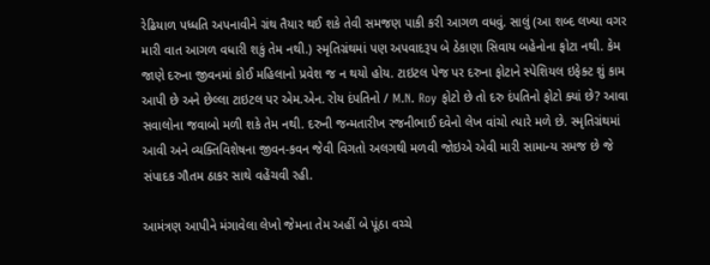રેઢિયાળ પધ્ધતિ અપનાવીને ગ્રંથ તૈયાર થઈ શકે તેવી સમજણ પાકી કરી આગળ વધવું. સાલું (આ શબ્દ લખ્યા વગર મારી વાત આગળ વધારી શકું તેમ નથી.) સ્મૃતિગ્રંથમાં પણ અપવાદરૂપ બે ઠેકાણા સિવાય બહેનોના ફોટા નથી. કેમ જાણે દરુના જીવનમાં કોઈ મહિલાનો પ્રવેશ જ ન થયો હોય. ટાઇટલ પેજ પર દરુના ફોટાને સ્પેશિયલ ઇફેક્ટ શું કામ આપી છે અને છેલ્લા ટાઇટલ પર એમ.એન. રોય દંપતિનો / M.N. Roy ફોટો છે તો દરુ દંપતિનો ફોટો ક્યાં છે? આવા સવાલોના જવાબો મળી શકે તેમ નથી. દરુની જન્મતારીખ રજનીભાઈ દવેનો લેખ વાંચો ત્યારે મળે છે. સ્મૃતિગ્રંથમાં આવી અને વ્યક્તિવિશેષના જીવન-કવન જેવી વિગતો અલગથી મળવી જોઇએ એવી મારી સામાન્ય સમજ છે જે સંપાદક ગૌતમ ઠાકર સાથે વહેંચવી રહી.

આમંત્રણ આપીને મંગાવેલા લેખો જેમના તેમ અહીં બે પૂંઠા વચ્ચે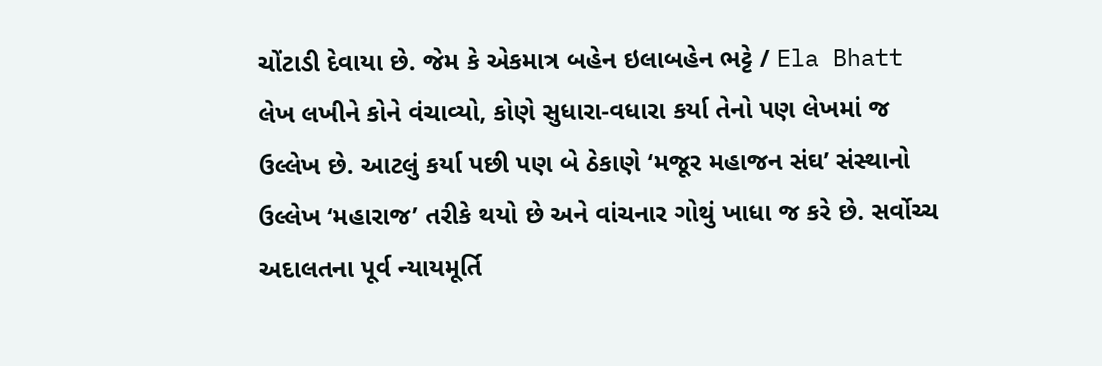ચોંટાડી દેવાયા છે. જેમ કે એકમાત્ર બહેન ઇલાબહેન ભટ્ટે / Ela Bhatt લેખ લખીને કોને વંચાવ્યો, કોણે સુધારા-વધારા કર્યા તેનો પણ લેખમાં જ ઉલ્લેખ છે. આટલું કર્યા પછી પણ બે ઠેકાણે ‘મજૂર મહાજન સંઘ’ સંસ્થાનો ઉલ્લેખ ‘મહારાજ’ તરીકે થયો છે અને વાંચનાર ગોથું ખાધા જ કરે છે. સર્વોચ્ચ અદાલતના પૂર્વ ન્યાયમૂર્તિ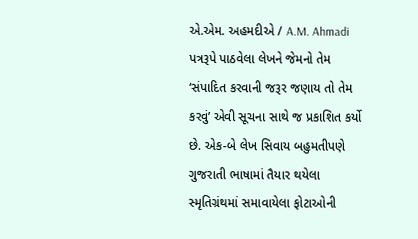એ.એમ. અહમદીએ / A.M. Ahmadi પત્રરૂપે પાઠવેલા લેખને જેમનો તેમ ‘સંપાદિત કરવાની જરૂર જણાય તો તેમ કરવું’ એવી સૂચના સાથે જ પ્રકાશિત કર્યો છે. એક-બે લેખ સિવાય બહુમતીપણે ગુજરાતી ભાષામાં તૈયાર થયેલા સ્મૃતિગ્રંથમાં સમાવાયેલા ફોટાઓની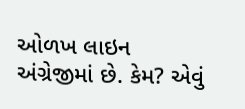ઓળખ લાઇન અંગ્રેજીમાં છે. કેમ? એવું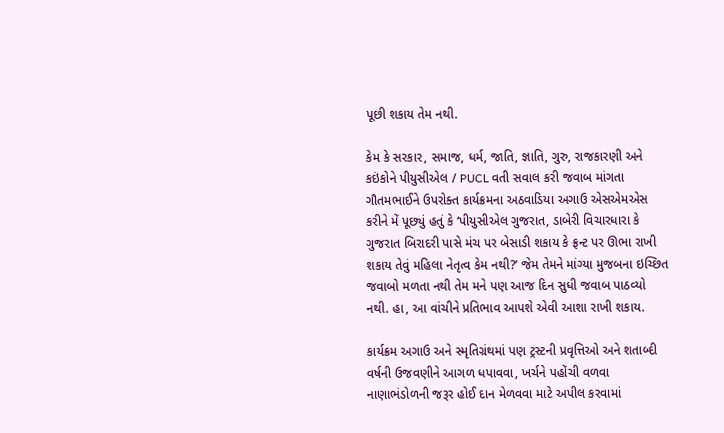પૂછી શકાય તેમ નથી.

કેમ કે સરકાર, સમાજ, ધર્મ, જાતિ, જ્ઞાતિ, ગુરુ, રાજકારણી અને કઇંકોને પીયુસીએલ / PUCL વતી સવાલ કરી જવાબ માંગતા ગૌતમભાઈને ઉપરોક્ત કાર્યક્રમના અઠવાડિયા અગાઉ એસએમએસ કરીને મેં પૂછ્યું હતું કે ‘પીયુસીએલ ગુજરાત, ડાબેરી વિચારધારા કે ગુજરાત બિરાદરી પાસે મંચ પર બેસાડી શકાય કે ફ્રન્ટ પર ઊભા રાખી શકાય તેવું મહિલા નેતૃત્વ કેમ નથી?’ જેમ તેમને માંગ્યા મુજબના ઇચ્છિત જવાબો મળતા નથી તેમ મને પણ આજ દિન સુધી જવાબ પાઠવ્યો નથી. હા, આ વાંચીને પ્રતિભાવ આપશે એવી આશા રાખી શકાય.

કાર્યક્રમ અગાઉ અને સ્મૃતિગ્રંથમાં પણ ટ્રસ્ટની પ્રવૃત્તિઓ અને શતાબ્દી વર્ષની ઉજવણીને આગળ ધપાવવા, ખર્ચને પહોંચી વળવા નાણાભંડોળની જરૂર હોઈ દાન મેળવવા માટે અપીલ કરવામાં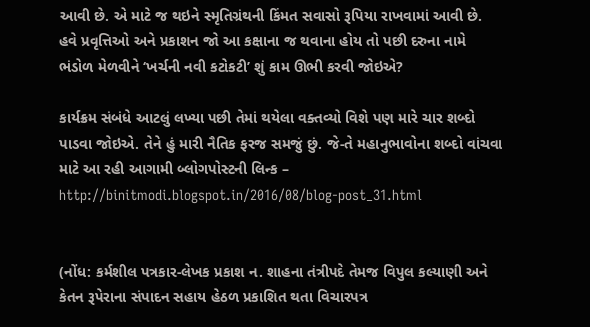આવી છે. એ માટે જ થઇને સ્મૃતિગ્રંથની કિંમત સવાસો રૂપિયા રાખવામાં આવી છે. હવે પ્રવૃત્તિઓ અને પ્રકાશન જો આ કક્ષાના જ થવાના હોય તો પછી દરુના નામે ભંડોળ મેળવીને ‘ખર્ચની નવી કટોકટી’ શું કામ ઊભી કરવી જોઇએ?

કાર્યક્રમ સંબંધે આટલું લખ્યા પછી તેમાં થયેલા વક્તવ્યો વિશે પણ મારે ચાર શબ્દો પાડવા જોઇએ. તેને હું મારી નૈતિક ફરજ સમજું છું. જે-તે મહાનુભાવોના શબ્દો વાંચવા માટે આ રહી આગામી બ્લોગપોસ્ટની લિન્ક – http://binitmodi.blogspot.in/2016/08/blog-post_31.html


(નોંધ: કર્મશીલ પત્રકાર-લેખક પ્રકાશ ન. શાહના તંત્રીપદે તેમજ વિપુલ કલ્યાણી અને કેતન રૂપેરાના સંપાદન સહાય હેઠળ પ્રકાશિત થતા વિચારપત્ર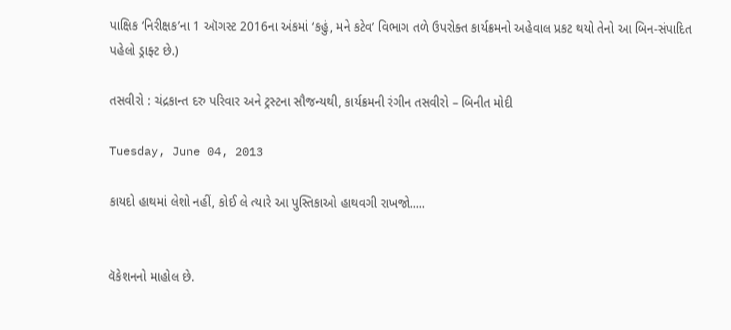પાક્ષિક ‘નિરીક્ષક’ના 1 ઑગસ્ટ 2016ના અંકમાં ‘કહું, મને કટેવ’ વિભાગ તળે ઉપરોક્ત કાર્યક્રમનો અહેવાલ પ્રકટ થયો તેનો આ બિન-સંપાદિત પહેલો ડ્રાફ્ટ છે.)

તસવીરો : ચંદ્રકાન્ત દરુ પરિવાર અને ટ્રસ્ટના સૌજન્યથી, કાર્યક્રમની રંગીન તસવીરો – બિનીત મોદી

Tuesday, June 04, 2013

કાયદો હાથમાં લેશો નહીં, કોઈ લે ત્યારે આ પુસ્તિકાઓ હાથવગી રાખજો.....


વૅકેશનનો માહોલ છે.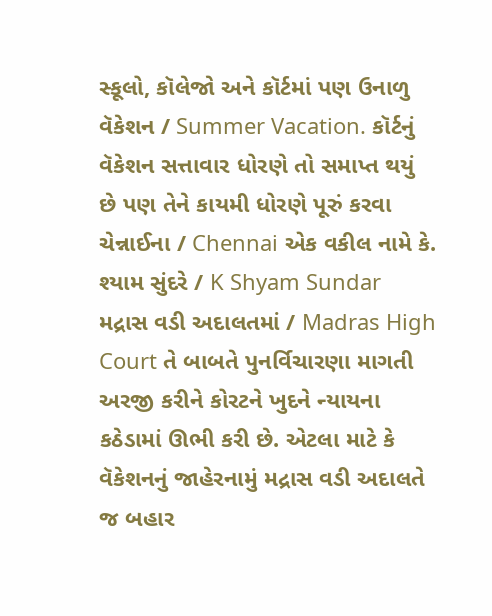સ્કૂલો, કૉલેજો અને કૉર્ટમાં પણ ઉનાળુ વૅકેશન / Summer Vacation. કૉર્ટનું વૅકેશન સત્તાવાર ધોરણે તો સમાપ્ત થયું છે પણ તેને કાયમી ધોરણે પૂરું કરવા ચેન્નાઈના / Chennai એક વકીલ નામે કે. શ્યામ સુંદરે / K Shyam Sundar મદ્રાસ વડી અદાલતમાં / Madras High Court તે બાબતે પુનર્વિચારણા માગતી અરજી કરીને કોરટને ખુદને ન્યાયના કઠેડામાં ઊભી કરી છે. એટલા માટે કે વૅકેશનનું જાહેરનામું મદ્રાસ વડી અદાલતે જ બહાર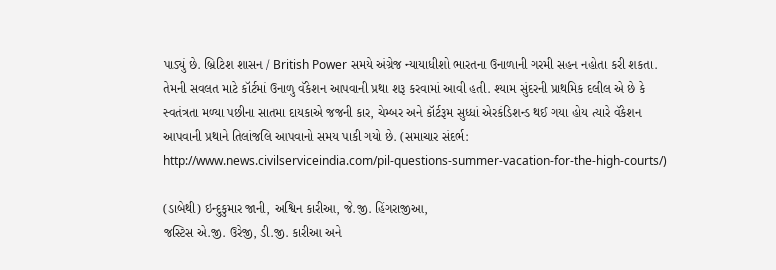પાડ્યું છે. બ્રિટિશ શાસન / British Power સમયે અંગ્રેજ ન્યાયાધીશો ભારતના ઉનાળાની ગરમી સહન નહોતા કરી શકતા. તેમની સવલત માટે કૉર્ટમાં ઉનાળુ વૅકેશન આપવાની પ્રથા શરૂ કરવામાં આવી હતી. શ્યામ સુંદરની પ્રાથમિક દલીલ એ છે કે સ્વતંત્રતા મળ્યા પછીના સાતમા દાયકાએ જજની કાર, ચેમ્બર અને કૉર્ટરૂમ સુધ્ધાં એરકંડિશન્ડ થઈ ગયા હોય ત્યારે વૅકેશન આપવાની પ્રથાને તિલાંજલિ આપવાનો સમય પાકી ગયો છે. (સમાચાર સંદર્ભ: http://www.news.civilserviceindia.com/pil-questions-summer-vacation-for-the-high-courts/)

(ડાબેથી) ઇન્દુકુમાર જાની, અશ્વિન કારીઆ, જે.જી. હિંગરાજીઆ,
જસ્ટિસ એ.જી. ઉરેજી, ડી.જી. કારીઆ અને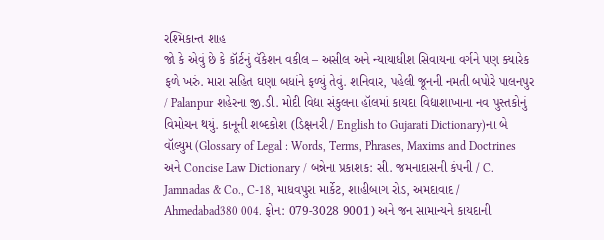રશ્મિકાન્ત શાહ
જો કે એવું છે કે કૉર્ટનું વૅકેશન વકીલ – અસીલ અને ન્યાયાધીશ સિવાયના વર્ગને પણ ક્યારેક ફળે ખરું. મારા સહિત ઘણા બધાંને ફળ્યું તેવું. શનિવાર, પહેલી જૂનની નમતી બપોરે પાલનપુર / Palanpur શહેરના જી.ડી. મોદી વિદ્યા સંકુલના હૉલમાં કાયદા વિદ્યાશાખાના નવ પુસ્તકોનું વિમોચન થયું. કાનૂની શબ્દકોશ (ડિક્ષનરી / English to Gujarati Dictionary)ના બે વૉલ્યુમ (Glossary of Legal : Words, Terms, Phrases, Maxims and Doctrines અને Concise Law Dictionary / બન્નેના પ્રકાશક: સી. જમનાદાસની કંપની / C. Jamnadas & Co., C-18, માધવપુરા માર્કેટ, શાહીબાગ રોડ, અમદાવાદ / Ahmedabad380 004. ફોન: 079-3028 9001) અને જન સામાન્યને કાયદાની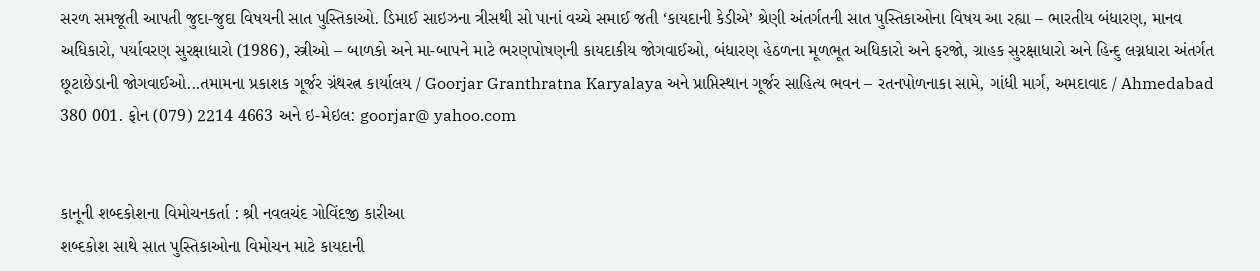સરળ સમજૂતી આપતી જુદા-જુદા વિષયની સાત પુસ્તિકાઓ. ડિમાઈ સાઇઝના ત્રીસથી સો પાનાં વચ્ચે સમાઈ જતી ‘કાયદાની કેડીએ’ શ્રેણી અંતર્ગતની સાત પુસ્તિકાઓના વિષય આ રહ્યા – ભારતીય બંધારણ, માનવ અધિકારો, પર્યાવરણ સુરક્ષાધારો (1986), સ્ત્રીઓ – બાળકો અને મા-બાપને માટે ભરણપોષણની કાયદાકીય જોગવાઈઓ, બંધારણ હેઠળના મૂળભૂત અધિકારો અને ફરજો, ગ્રાહક સુરક્ષાધારો અને હિન્દુ લગ્નધારા અંતર્ગત છૂટાછેડાની જોગવાઈઓ...તમામના પ્રકાશક ગૂર્જર ગ્રંથરત્ન કાર્યાલય / Goorjar Granthratna Karyalaya અને પ્રાપ્તિસ્થાન ગૂર્જર સાહિત્ય ભવન – રતનપોળનાકા સામે, ગાંધી માર્ગ, અમદાવાદ / Ahmedabad 380 001. ફોન (079) 2214 4663 અને ઇ-મેઇલ: goorjar@ yahoo.com


કાનૂની શબ્દકોશના વિમોચનકર્તા : શ્રી નવલચંદ ગોવિંદજી કારીઆ
શબ્દકોશ સાથે સાત પુસ્તિકાઓના વિમોચન માટે કાયદાની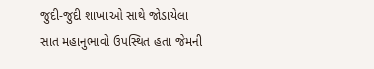જુદી-જુદી શાખાઓ સાથે જોડાયેલા સાત મહાનુભાવો ઉપસ્થિત હતા જેમની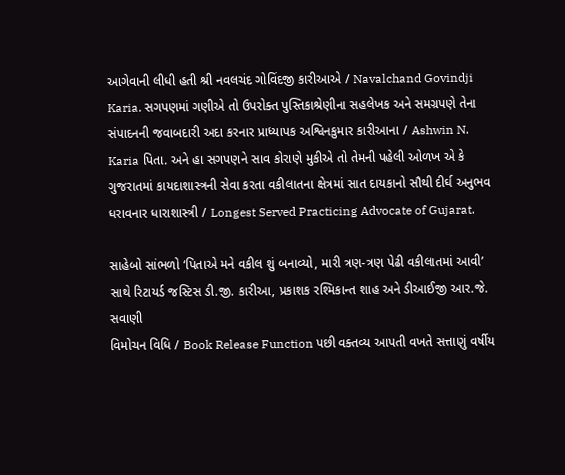આગેવાની લીધી હતી શ્રી નવલચંદ ગોવિંદજી કારીઆએ / Navalchand Govindji Karia. સગપણમાં ગણીએ તો ઉપરોક્ત પુસ્તિકાશ્રેણીના સહલેખક અને સમગ્રપણે તેના સંપાદનની જવાબદારી અદા કરનાર પ્રાધ્યાપક અશ્વિનકુમાર કારીઆના / Ashwin N. Karia પિતા. અને હા સગપણને સાવ કોરાણે મુકીએ તો તેમની પહેલી ઓળખ એ કે ગુજરાતમાં કાયદાશાસ્ત્રની સેવા કરતા વકીલાતના ક્ષેત્રમાં સાત દાયકાનો સૌથી દીર્ઘ અનુભવ ધરાવનાર ધારાશાસ્ત્રી / Longest Served Practicing Advocate of Gujarat.

સાહેબો સાંભળો ‘પિતાએ મને વકીલ શું બનાવ્યો, મારી ત્રણ-ત્રણ પેઢી વકીલાતમાં આવી’
સાથે રિટાયર્ડ જસ્ટિસ ડી.જી. કારીઆ, પ્રકાશક રશ્મિકાન્ત શાહ અને ડીઆઈજી આર.જે. સવાણી
વિમોચન વિધિ / Book Release Function પછી વક્તવ્ય આપતી વખતે સત્તાણું વર્ષીય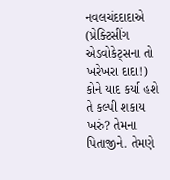નવલચંદદાદાએ (પ્રેક્ટિસીંગ એડવોકેટ્સના તો ખરેખરા દાદા!) કોને યાદ કર્યા હશે તે કલ્પી શકાય ખરું? તેમના પિતાજીને. તેમણે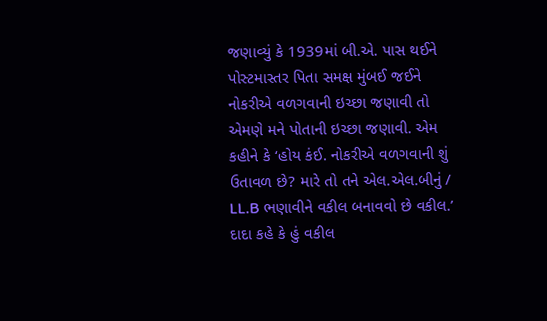જણાવ્યું કે 1939માં બી.એ. પાસ થઈને પોસ્ટમાસ્તર પિતા સમક્ષ મુંબઈ જઈને નોકરીએ વળગવાની ઇચ્છા જણાવી તો એમણે મને પોતાની ઇચ્છા જણાવી. એમ કહીને કે ‘હોય કંઈ. નોકરીએ વળગવાની શું ઉતાવળ છે? મારે તો તને એલ.એલ.બીનું / LL.B ભણાવીને વકીલ બનાવવો છે વકીલ.’ દાદા કહે કે હું વકીલ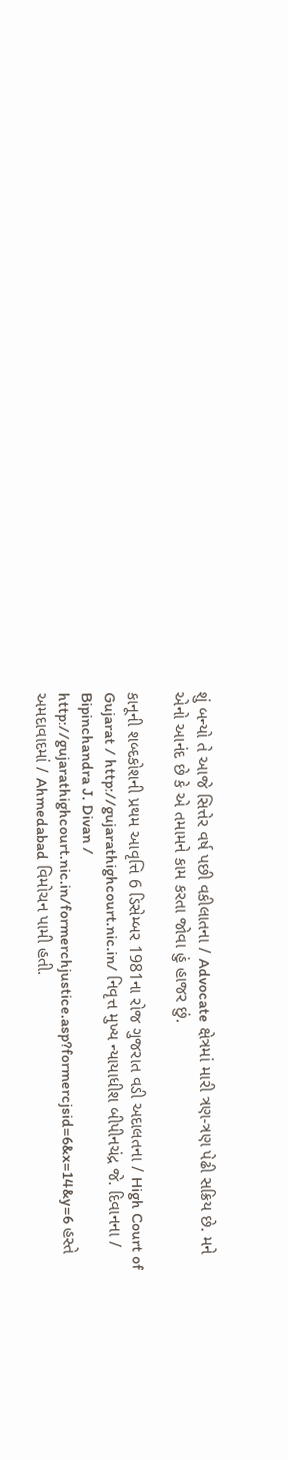શું બન્યો તે આજે સિત્તેર વર્ષ પછી વકીલાતના / Advocate ક્ષેત્રમાં મારી ત્રણ-ત્રણ પેઢી સક્રિય છે. મને એનો આનંદ છે કે એ તમામને કામ કરતા જોવા હું હાજર છું.

કાનૂની શબ્દકોશની પ્રથમ આવૃત્તિ 6 ડિસેમ્બર 1981ના રોજ ગુજરાત વડી અદાલતના / High Court of Gujarat / http://gujarathighcourt.nic.in/ નિવૃત્ત મુખ્ય ન્યાયાધીશ બીપીનચંદ્ર જે. દિવાનના / Bipinchandra J. Divan /  http://gujarathighcourt.nic.in/formerchjustice.asp?formercjsid=6&x=14&y=6 હસ્તે અમદાવાદમાં / Ahmedabad વિમોચન પામી હતી.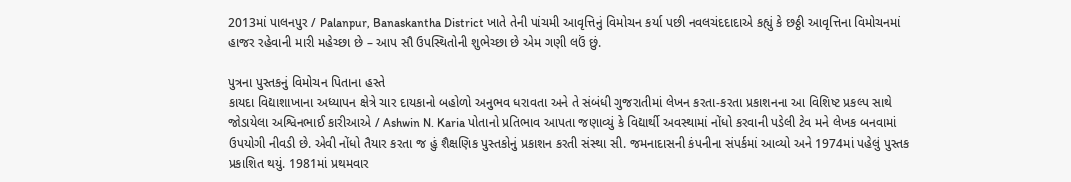2013માં પાલનપુર / Palanpur, Banaskantha District ખાતે તેની પાંચમી આવૃત્તિનું વિમોચન કર્યા પછી નવલચંદદાદાએ કહ્યું કે છઠ્ઠી આવૃત્તિના વિમોચનમાં હાજર રહેવાની મારી મહેચ્છા છે – આપ સૌ ઉપસ્થિતોની શુભેચ્છા છે એમ ગણી લઉં છું.

પુત્રના પુસ્તકનું વિમોચન પિતાના હસ્તે
કાયદા વિદ્યાશાખાના અધ્યાપન ક્ષેત્રે ચાર દાયકાનો બહોળો અનુભવ ધરાવતા અને તે સંબંધી ગુજરાતીમાં લેખન કરતા-કરતા પ્રકાશનના આ વિશિષ્ટ પ્રકલ્પ સાથે જોડાયેલા અશ્વિનભાઈ કારીઆએ / Ashwin N. Karia પોતાનો પ્રતિભાવ આપતા જણાવ્યું કે વિદ્યાર્થી અવસ્થામાં નોંધો કરવાની પડેલી ટેવ મને લેખક બનવામાં ઉપયોગી નીવડી છે. એવી નોંધો તૈયાર કરતા જ હું શૈક્ષણિક પુસ્તકોનું પ્રકાશન કરતી સંસ્થા સી. જમનાદાસની કંપનીના સંપર્કમાં આવ્યો અને 1974માં પહેલું પુસ્તક પ્રકાશિત થયું. 1981માં પ્રથમવાર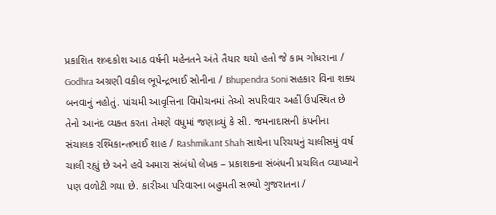પ્રકાશિત શબ્દકોશ આઠ વર્ષની મહેનતને અંતે તૈયાર થયો હતો જે કામ ગોધરાના / Godhra અગ્રણી વકીલ ભૂપેન્દ્રભાઈ સોનીના / Bhupendra Soni સહકાર વિના શક્ય બનવાનું નહોતું. પાંચમી આવૃત્તિના વિમોચનમાં તેઓ સપરિવાર અહીં ઉપસ્થિત છે તેનો આનંદ વ્યક્ત કરતા તેમણે વધુમાં જણાવ્યું કે સી. જમનાદાસની કંપનીના સંચાલક રશ્મિકાન્તભાઈ શાહ / Rashmikant Shah સાથેના પરિચયનું ચાલીસમું વર્ષ ચાલી રહ્યું છે અને હવે અમારા સંબંધો લેખક – પ્રકાશકના સંબંધની પ્રચલિત વ્યાખ્યાને પણ વળોટી ગયા છે. કારીઆ પરિવારના બહુમતી સભ્યો ગુજરાતના /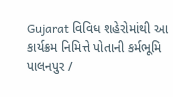Gujarat વિવિધ શહેરોમાંથી આ કાર્યક્રમ નિમિત્તે પોતાની કર્મભૂમિ પાલનપુર /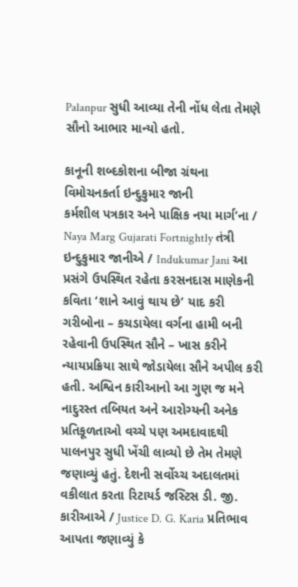Palanpur સુધી આવ્યા તેની નોંધ લેતા તેમણે સૌનો આભાર માન્યો હતો.

કાનૂની શબ્દકોશના બીજા ગ્રંથના વિમોચનકર્તા ઇન્દુકુમાર જાની
કર્મશીલ પત્રકાર અને પાક્ષિક નયા માર્ગ’ના / Naya Marg Gujarati Fortnightly તંત્રી ઇન્દુકુમાર જાનીએ / Indukumar Jani આ પ્રસંગે ઉપસ્થિત રહેતા કરસનદાસ માણેકની કવિતા ‘શાને આવું થાય છે’ યાદ કરી ગરીબોના – કચડાયેલા વર્ગના હામી બની રહેવાની ઉપસ્થિત સૌને – ખાસ કરીને ન્યાયપ્રક્રિયા સાથે જોડાયેલા સૌને અપીલ કરી હતી. અશ્વિન કારીઆનો આ ગુણ જ મને નાદુરસ્ત તબિયત અને આરોગ્યની અનેક પ્રતિકૂળતાઓ વચ્ચે પણ અમદાવાદથી પાલનપુર સુધી ખેંચી લાવ્યો છે તેમ તેમણે જણાવ્યું હતું. દેશની સર્વોચ્ચ અદાલતમાં વકીલાત કરતા રિટાયર્ડ જસ્ટિસ ડી. જી. કારીઆએ / Justice D. G. Karia પ્રતિભાવ આપતા જણાવ્યું કે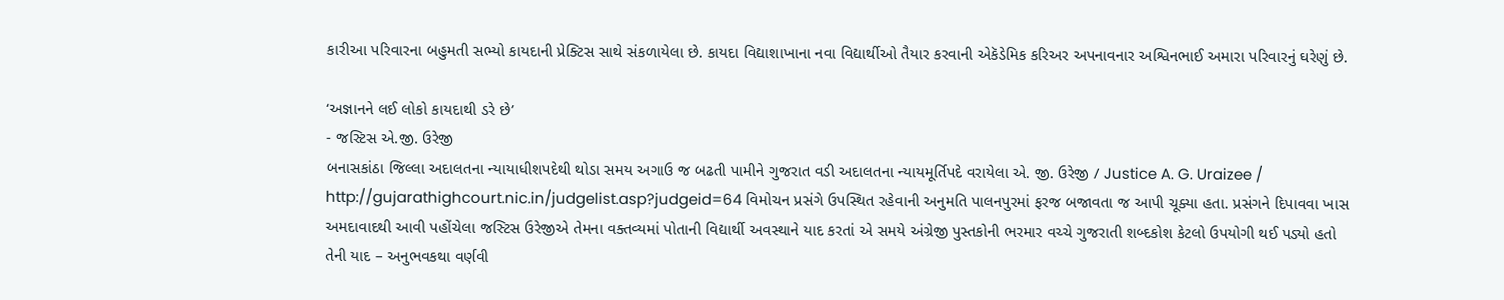કારીઆ પરિવારના બહુમતી સભ્યો કાયદાની પ્રેક્ટિસ સાથે સંકળાયેલા છે. કાયદા વિદ્યાશાખાના નવા વિદ્યાર્થીઓ તૈયાર કરવાની એકૅડેમિક કરિઅર અપનાવનાર અશ્વિનભાઈ અમારા પરિવારનું ઘરેણું છે.

‘અજ્ઞાનને લઈ લોકો કાયદાથી ડરે છે’
- જસ્ટિસ એ.જી. ઉરેજી
બનાસકાંઠા જિલ્લા અદાલતના ન્યાયાધીશપદેથી થોડા સમય અગાઉ જ બઢતી પામીને ગુજરાત વડી અદાલતના ન્યાયમૂર્તિપદે વરાયેલા એ. જી. ઉરેજી / Justice A. G. Uraizee / http://gujarathighcourt.nic.in/judgelist.asp?judgeid=64 વિમોચન પ્રસંગે ઉપસ્થિત રહેવાની અનુમતિ પાલનપુરમાં ફરજ બજાવતા જ આપી ચૂક્યા હતા. પ્રસંગને દિપાવવા ખાસ અમદાવાદથી આવી પહોંચેલા જસ્ટિસ ઉરેજીએ તેમના વક્તવ્યમાં પોતાની વિદ્યાર્થી અવસ્થાને યાદ કરતાં એ સમયે અંગ્રેજી પુસ્તકોની ભરમાર વચ્ચે ગુજરાતી શબ્દકોશ કેટલો ઉપયોગી થઈ પડ્યો હતો તેની યાદ – અનુભવકથા વર્ણવી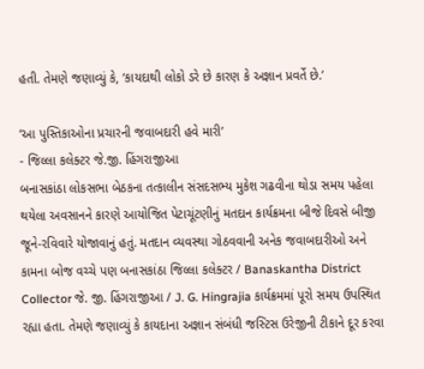હતી. તેમણે જણાવ્યું કે, ‘કાયદાથી લોકો ડરે છે કારણ કે અજ્ઞાન પ્રવર્તે છે.’

‘આ પુસ્તિકાઓના પ્રચારની જવાબદારી હવે મારી’
- જિલ્લા કલેક્ટર જે.જી. હિંગરાજીઆ
બનાસકાંઠા લોકસભા બેઠકના તત્કાલીન સંસદસભ્ય મુકેશ ગઢવીના થોડા સમય પહેલા થયેલા અવસાનને કારણે આયોજિત પેટાચૂંટણીનું મતદાન કાર્યક્રમના બીજે દિવસે બીજી જૂને-રવિવારે યોજાવાનું હતું. મતદાન વ્યવસ્થા ગોઠવવાની અનેક જવાબદારીઓ અને કામના બોજ વચ્ચે પણ બનાસકાંઠા જિલ્લા કલેક્ટર / Banaskantha District Collector જે. જી. હિંગરાજીઆ / J. G. Hingrajia કાર્યક્રમમાં પૂરો સમય ઉપસ્થિત રહ્યા હતા. તેમણે જણાવ્યું કે કાયદાના અજ્ઞાન સંબંધી જસ્ટિસ ઉરેજીની ટીકાને દૂર કરવા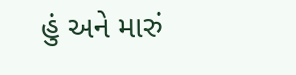હું અને મારું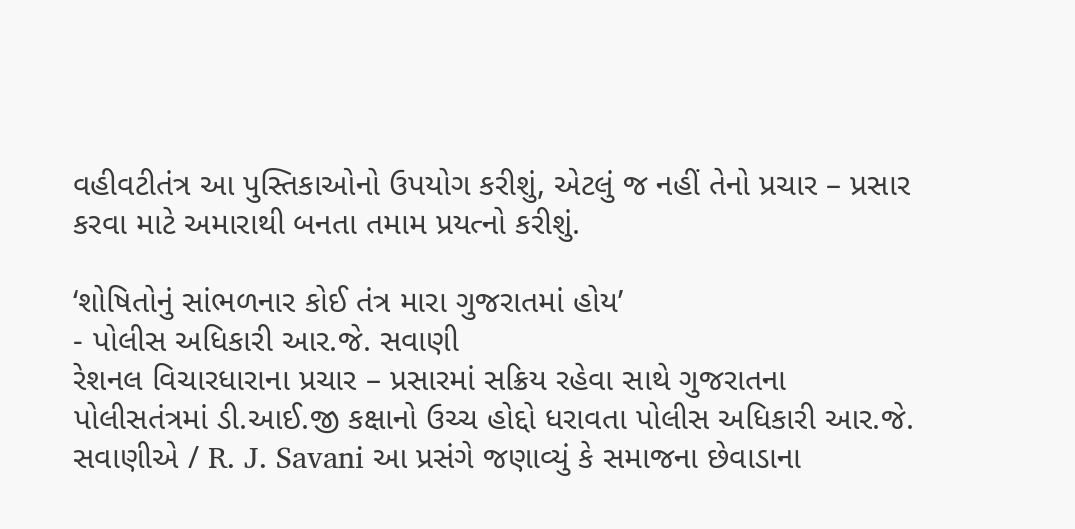વહીવટીતંત્ર આ પુસ્તિકાઓનો ઉપયોગ કરીશું, એટલું જ નહીં તેનો પ્રચાર – પ્રસાર કરવા માટે અમારાથી બનતા તમામ પ્રયત્નો કરીશું.

‘શોષિતોનું સાંભળનાર કોઈ તંત્ર મારા ગુજરાતમાં હોય’
- પોલીસ અધિકારી આર.જે. સવાણી
રેશનલ વિચારધારાના પ્રચાર – પ્રસારમાં સક્રિય રહેવા સાથે ગુજરાતના પોલીસતંત્રમાં ડી.આઈ.જી કક્ષાનો ઉચ્ચ હોદ્દો ધરાવતા પોલીસ અધિકારી આર.જે. સવાણીએ / R. J. Savani આ પ્રસંગે જણાવ્યું કે સમાજના છેવાડાના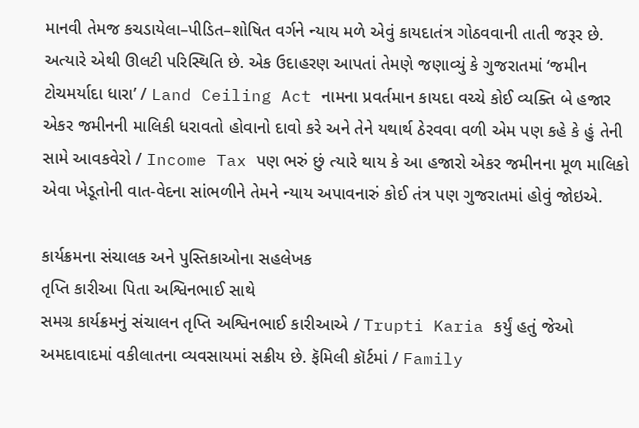માનવી તેમજ કચડાયેલા–પીડિત–શોષિત વર્ગને ન્યાય મળે એવું કાયદાતંત્ર ગોઠવવાની તાતી જરૂર છે. અત્યારે એથી ઊલટી પરિસ્થિતિ છે. એક ઉદાહરણ આપતાં તેમણે જણાવ્યું કે ગુજરાતમાં ‘જમીન ટોચમર્યાદા ધારા’ / Land Ceiling Act નામના પ્રવર્તમાન કાયદા વચ્ચે કોઈ વ્યક્તિ બે હજાર એકર જમીનની માલિકી ધરાવતો હોવાનો દાવો કરે અને તેને યથાર્થ ઠેરવવા વળી એમ પણ કહે કે હું તેની સામે આવકવેરો / Income Tax પણ ભરું છું ત્યારે થાય કે આ હજારો એકર જમીનના મૂળ માલિકો એવા ખેડૂતોની વાત-વેદના સાંભળીને તેમને ન્યાય અપાવનારું કોઈ તંત્ર પણ ગુજરાતમાં હોવું જોઇએ.

કાર્યક્રમના સંચાલક અને પુસ્તિકાઓના સહલેખક
તૃપ્તિ કારીઆ પિતા અશ્વિનભાઈ સાથે
સમગ્ર કાર્યક્રમનું સંચાલન તૃપ્તિ અશ્વિનભાઈ કારીઆએ / Trupti Karia કર્યું હતું જેઓ અમદાવાદમાં વકીલાતના વ્યવસાયમાં સક્રીય છે. ફૅમિલી કૉર્ટમાં / Family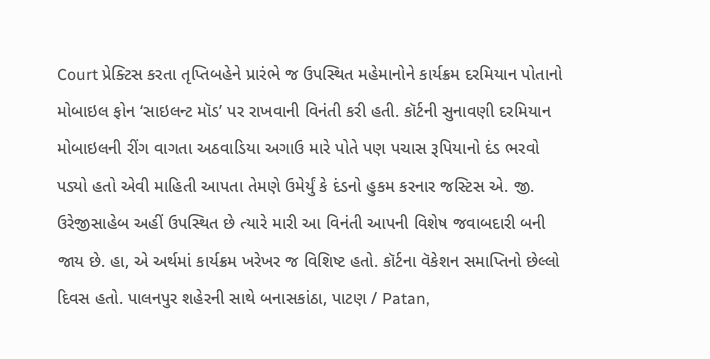Court પ્રેક્ટિસ કરતા તૃપ્તિબહેને પ્રારંભે જ ઉપસ્થિત મહેમાનોને કાર્યક્રમ દરમિયાન પોતાનો મોબાઇલ ફોન ‘સાઇલન્ટ મૉડ’ પર રાખવાની વિનંતી કરી હતી. કૉર્ટની સુનાવણી દરમિયાન મોબાઇલની રીંગ વાગતા અઠવાડિયા અગાઉ મારે પોતે પણ પચાસ રૂપિયાનો દંડ ભરવો પડ્યો હતો એવી માહિતી આપતા તેમણે ઉમેર્યું કે દંડનો હુકમ કરનાર જસ્ટિસ એ. જી. ઉરેજીસાહેબ અહીં ઉપસ્થિત છે ત્યારે મારી આ વિનંતી આપની વિશેષ જવાબદારી બની જાય છે. હા, એ અર્થમાં કાર્યક્રમ ખરેખર જ વિશિષ્ટ હતો. કૉર્ટના વૅકેશન સમાપ્તિનો છેલ્લો દિવસ હતો. પાલનપુર શહેરની સાથે બનાસકાંઠા, પાટણ / Patan,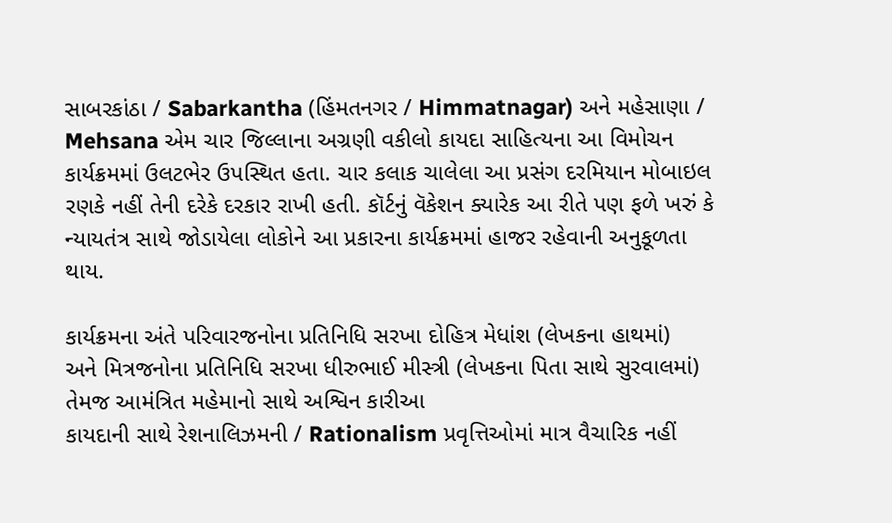સાબરકાંઠા / Sabarkantha (હિંમતનગર / Himmatnagar) અને મહેસાણા / Mehsana એમ ચાર જિલ્લાના અગ્રણી વકીલો કાયદા સાહિત્યના આ વિમોચન કાર્યક્રમમાં ઉલટભેર ઉપસ્થિત હતા. ચાર કલાક ચાલેલા આ પ્રસંગ દરમિયાન મોબાઇલ રણકે નહીં તેની દરેકે દરકાર રાખી હતી. કૉર્ટનું વૅકેશન ક્યારેક આ રીતે પણ ફળે ખરું કે ન્યાયતંત્ર સાથે જોડાયેલા લોકોને આ પ્રકારના કાર્યક્રમમાં હાજર રહેવાની અનુકૂળતા થાય.

કાર્યક્રમના અંતે પરિવારજનોના પ્રતિનિધિ સરખા દોહિત્ર મેધાંશ (લેખકના હાથમાં)
અને મિત્રજનોના પ્રતિનિધિ સરખા ધીરુભાઈ મીસ્ત્રી (લેખકના પિતા સાથે સુરવાલમાં)
તેમજ આમંત્રિત મહેમાનો સાથે અશ્વિન કારીઆ
કાયદાની સાથે રેશનાલિઝમની / Rationalism પ્રવૃત્તિઓમાં માત્ર વૈચારિક નહીં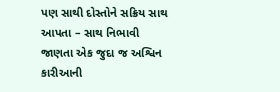પણ સાથી દોસ્તોને સક્રિય સાથ આપતા – સાથ નિભાવી જાણતા એક જુદા જ અશ્વિન કારીઆની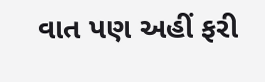વાત પણ અહીં ફરી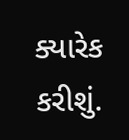ક્યારેક કરીશું.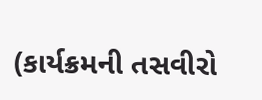(કાર્યક્રમની તસવીરો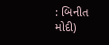: બિનીત મોદી)